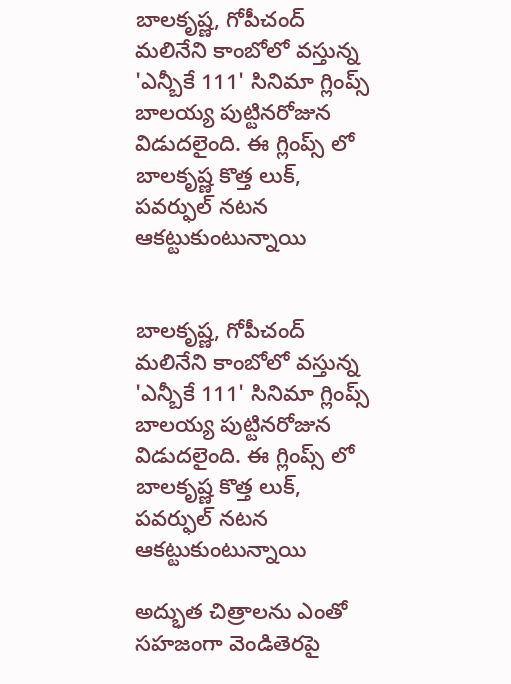బాలకృష్ణ, గోపీచంద్ మలినేని కాంబోలో వస్తున్న 'ఎన్బీకే 111' సినిమా గ్లింప్స్ బాలయ్య పుట్టినరోజున విడుదలైంది. ఈ గ్లింప్స్ లో బాలకృష్ణ కొత్త లుక్, పవర్ఫుల్ నటన ఆకట్టుకుంటున్నాయి


బాలకృష్ణ, గోపీచంద్ మలినేని కాంబోలో వస్తున్న 'ఎన్బీకే 111' సినిమా గ్లింప్స్ బాలయ్య పుట్టినరోజున విడుదలైంది. ఈ గ్లింప్స్ లో బాలకృష్ణ కొత్త లుక్, పవర్ఫుల్ నటన ఆకట్టుకుంటున్నాయి

అద్భుత చిత్రాలను ఎంతో సహజంగా వెండితెరపై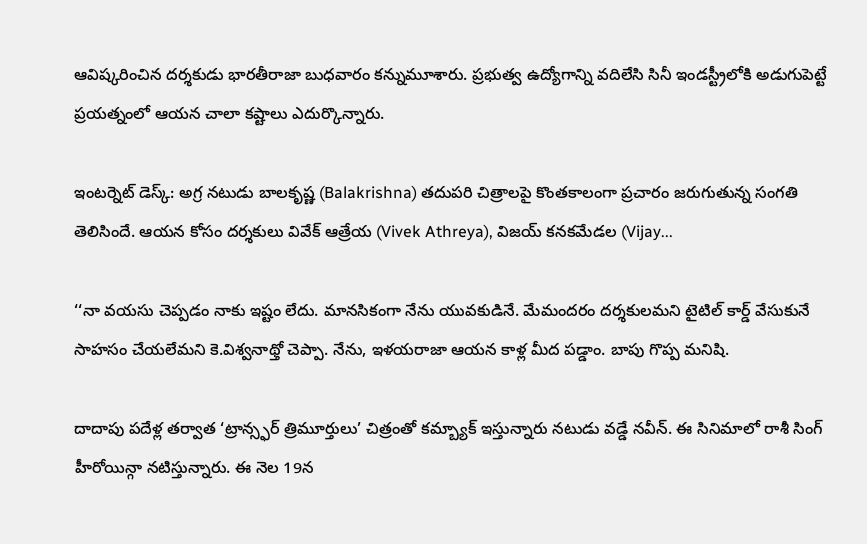ఆవిష్కరించిన దర్శకుడు భారతీరాజా బుధవారం కన్నుమూశారు. ప్రభుత్వ ఉద్యోగాన్ని వదిలేసి సినీ ఇండస్ట్రీలోకి అడుగుపెట్టే ప్రయత్నంలో ఆయన చాలా కష్టాలు ఎదుర్కొన్నారు.

ఇంటర్నెట్ డెస్క్: అగ్ర నటుడు బాలకృష్ణ (Balakrishna) తదుపరి చిత్రాలపై కొంతకాలంగా ప్రచారం జరుగుతున్న సంగతి తెలిసిందే. ఆయన కోసం దర్శకులు వివేక్ ఆత్రేయ (Vivek Athreya), విజయ్ కనకమేడల (Vijay...

‘‘నా వయసు చెప్పడం నాకు ఇష్టం లేదు. మానసికంగా నేను యువకుడినే. మేమందరం దర్శకులమని టైటిల్ కార్డ్ వేసుకునే సాహసం చేయలేమని కె.విశ్వనాథ్తో చెప్పా. నేను, ఇళయరాజా ఆయన కాళ్ల మీద పడ్డాం. బాపు గొప్ప మనిషి.

దాదాపు పదేళ్ల తర్వాత ‘ట్రాన్స్ఫర్ త్రిమూర్తులు’ చిత్రంతో కమ్బ్యాక్ ఇస్తున్నారు నటుడు వడ్డే నవీన్. ఈ సినిమాలో రాశీ సింగ్ హీరోయిన్గా నటిస్తున్నారు. ఈ నెల 19న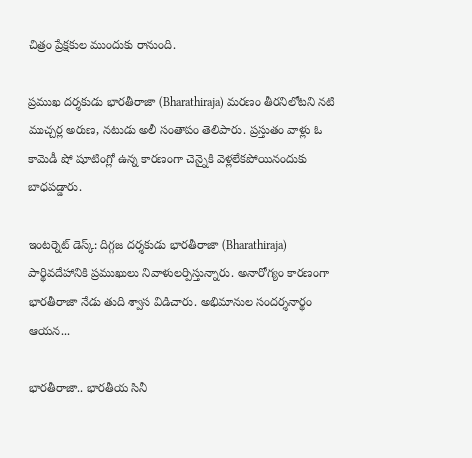చిత్రం ప్రేక్షకుల ముందుకు రానుంది.

ప్రముఖ దర్శకుడు భారతీరాజా (Bharathiraja) మరణం తీరనిలోటని నటి ముచ్చర్ల అరుణ, నటుడు అలీ సంతాపం తెలిపారు. ప్రస్తుతం వాళ్లు ఓ కామెడీ షో షూటింగ్లో ఉన్న కారణంగా చెన్నైకి వెళ్లలేకపోయినందుకు బాధపడ్డారు.

ఇంటర్నెట్ డెస్క్: దిగ్గజ దర్శకుడు భారతీరాజా (Bharathiraja) పార్థివదేహానికి ప్రముఖులు నివాళులర్పిస్తున్నారు. అనారోగ్యం కారణంగా భారతీరాజా నేడు తుది శ్వాస విడిచారు. అభిమానుల సందర్శనార్థం ఆయన...

భారతీరాజా.. భారతీయ సినీ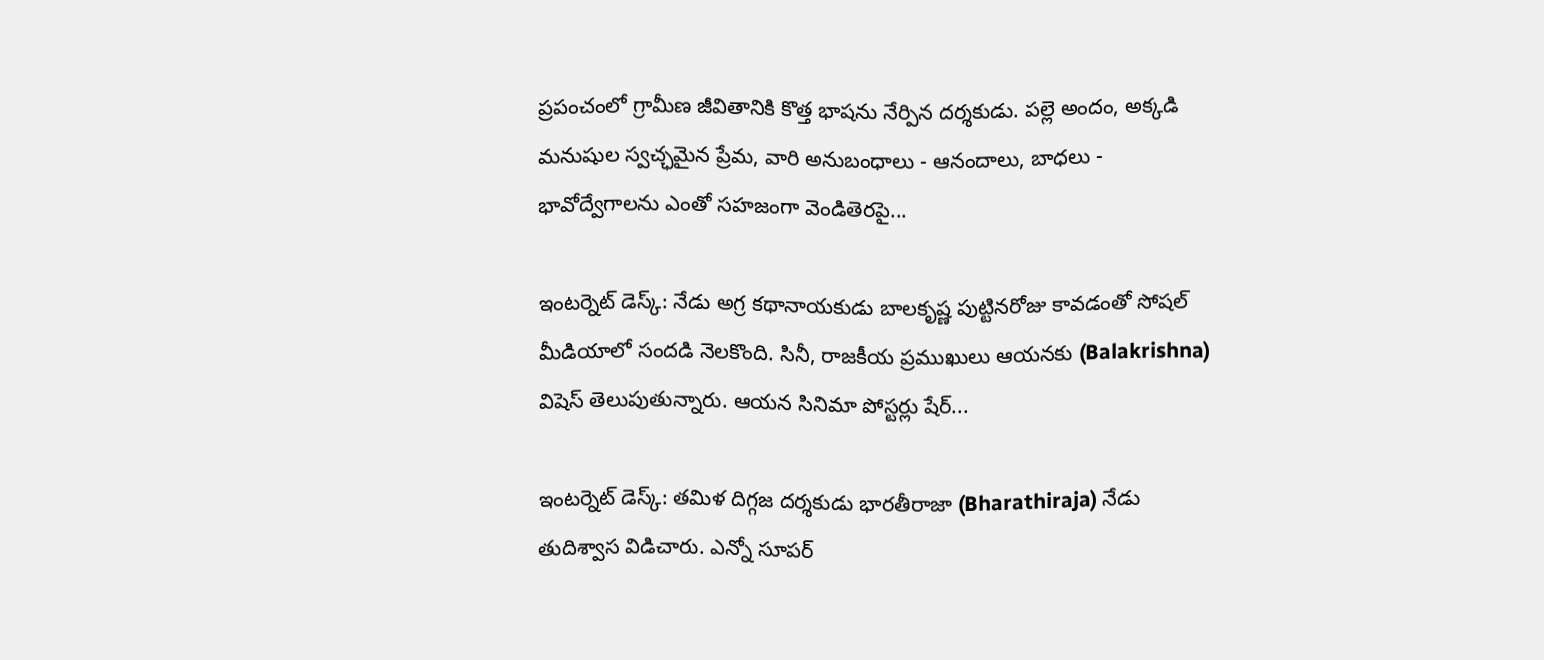ప్రపంచంలో గ్రామీణ జీవితానికి కొత్త భాషను నేర్పిన దర్శకుడు. పల్లె అందం, అక్కడి మనుషుల స్వచ్ఛమైన ప్రేమ, వారి అనుబంధాలు - ఆనందాలు, బాధలు - భావోద్వేగాలను ఎంతో సహజంగా వెండితెరపై...

ఇంటర్నెట్ డెస్క్: నేడు అగ్ర కథానాయకుడు బాలకృష్ణ పుట్టినరోజు కావడంతో సోషల్ మీడియాలో సందడి నెలకొంది. సినీ, రాజకీయ ప్రముఖులు ఆయనకు (Balakrishna) విషెస్ తెలుపుతున్నారు. ఆయన సినిమా పోస్టర్లు షేర్...

ఇంటర్నెట్ డెస్క్: తమిళ దిగ్గజ దర్శకుడు భారతీరాజా (Bharathiraja) నేడు తుదిశ్వాస విడిచారు. ఎన్నో సూపర్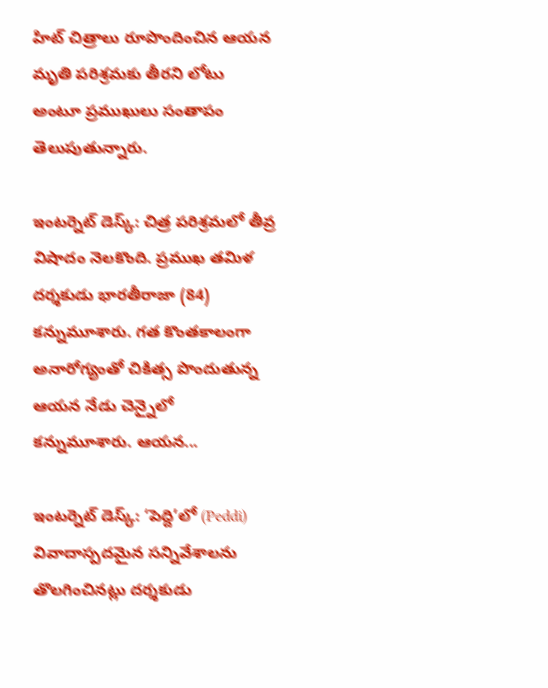హిట్ చిత్రాలు రూపొందించిన ఆయన మృతి పరిశ్రమకు తీరని లోటు అంటూ ప్రముఖులు సంతాపం తెలుపుతున్నారు.

ఇంటర్నెట్ డెస్క్: చిత్ర పరిశ్రమలో తీవ్ర విషాదం నెలకొంది. ప్రముఖ తమిళ దర్శకుడు భారతీరాజా (84) కన్నుమూశారు. గత కొంతకాలంగా అనారోగ్యంతో చికిత్స పొందుతున్న ఆయన నేడు చెన్నైలో కన్నుమూశారు. ఆయన...

ఇంటర్నెట్ డెస్క్: ‘పెద్ది’లో (Peddi) వివాదాస్పదమైన సన్నివేశాలను తొలగించినట్లు దర్శకుడు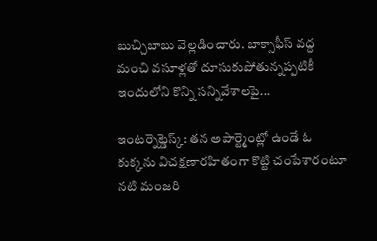బుచ్చిబాబు వెల్లడించారు. బాక్సాఫీస్ వద్ద మంచి వసూళ్లతో దూసుకుపోతున్నప్పటికీ ఇందులోని కొన్ని సన్నివేశాలపై...

ఇంటర్నెట్డెస్క్: తన అపార్ట్మెంట్లో ఉండే ఓ కుక్కను విచక్షణారహితంగా కొట్టి చంపేశారంటూ నటి మంజరి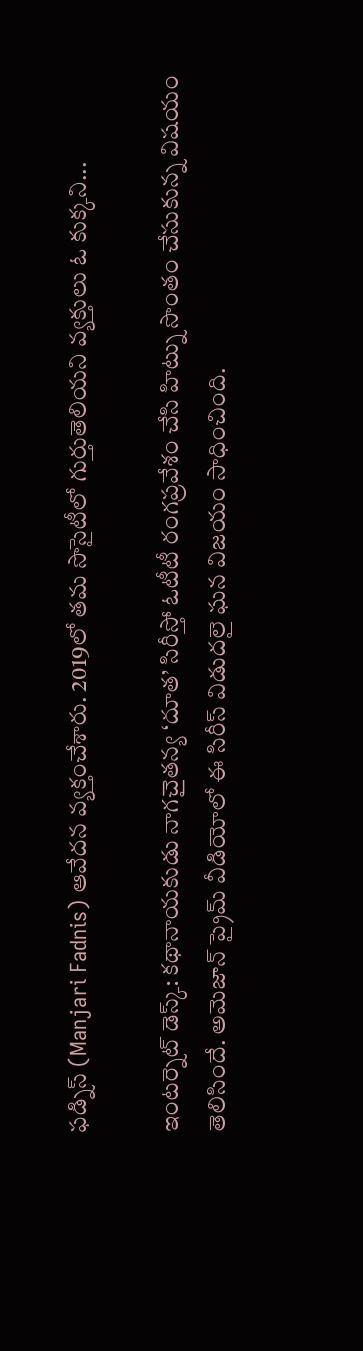ఫడ్నిస్ (Manjari Fadnis) ఆవేదన వ్యక్తంచేశారు. 2019లో తమ సొసైటీలో గుర్తుతెలియని వ్యక్తులు ఓ కుక్కని...

ఇంటర్నెట్ డెస్క్: కథానాయకుడు నాగచైతన్య ‘దూత’ సిరీస్తో ఓటీటీ రంగప్రవేశం చేసి హిట్ను సొంతం చేసుకున్న విషయం తెలిసిందే. అమెజాన్ ప్రైమ్ వీడియోలో ఈ సిరీస్ విడుదలై ఘన విజయం సాధించింది.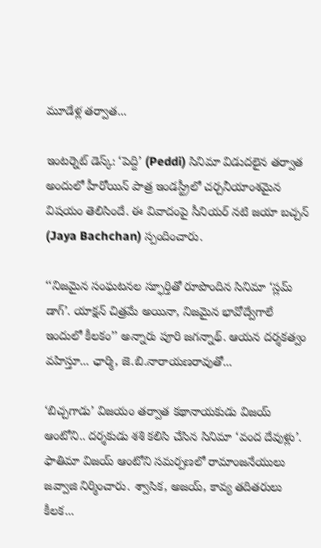మూడేళ్ల తర్వాత...

ఇంటర్నెట్ డెస్క్: ‘పెద్ది’ (Peddi) సినిమా విడుదలైన తర్వాత అందులో హీరోయిన్ పాత్ర ఇండస్ట్రీలో చర్చనీయాంశమైన విషయం తెలిసిందే. ఈ వివాదంపై సీనియర్ నటి జయా బచ్చన్ (Jaya Bachchan) స్పందించారు.

‘‘నిజమైన సంఘటనల స్ఫూర్తితో రూపొందిన సినిమా ‘స్లమ్ డాగ్’. యాక్షన్ చిత్రమే అయినా, నిజమైన భావోద్వేగాలే ఇందులో కీలకం’’ అన్నారు పూరి జగన్నాథ్. ఆయన దర్శకత్వం వహిస్తూ... ఛార్మి, జె.బి.నారాయణరావుతో...

‘బిచ్చగాడు’ విజయం తర్వాత కథానాయకుడు విజయ్ ఆంటోని.. దర్శకుడు శశి కలిసి చేసిన సినిమా ‘వంద దేవుళ్లు’. ఫాతిమా విజయ్ ఆంటోని సమర్పణలో రామాంజనేయులు జవ్వాజి నిర్మించారు. శ్వాసిక, అజయ్, కావ్య తదితరులు కీలక...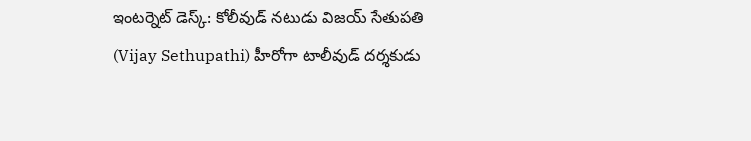ఇంటర్నెట్ డెస్క్: కోలీవుడ్ నటుడు విజయ్ సేతుపతి (Vijay Sethupathi) హీరోగా టాలీవుడ్ దర్శకుడు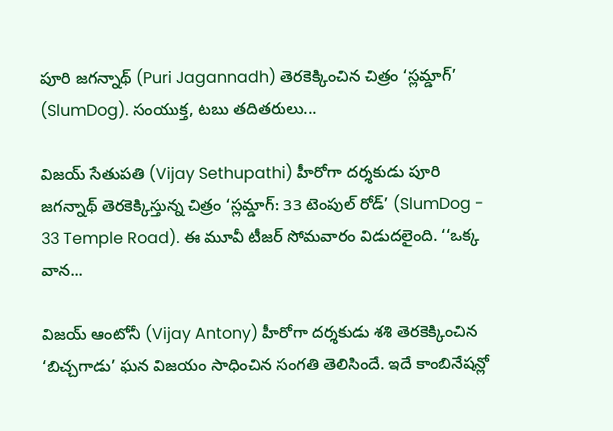పూరి జగన్నాథ్ (Puri Jagannadh) తెరకెక్కించిన చిత్రం ‘స్లమ్డాగ్’ (SlumDog). సంయుక్త, టబు తదితరులు...

విజయ్ సేతుపతి (Vijay Sethupathi) హీరోగా దర్శకుడు పూరి జగన్నాథ్ తెరకెక్కిస్తున్న చిత్రం ‘స్లమ్డాగ్: 33 టెంపుల్ రోడ్’ (SlumDog - 33 Temple Road). ఈ మూవీ టీజర్ సోమవారం విడుదలైంది. ‘‘ఒక్క వాన...

విజయ్ ఆంటోనీ (Vijay Antony) హీరోగా దర్శకుడు శశి తెరకెక్కించిన ‘బిచ్చగాడు’ ఘన విజయం సాధించిన సంగతి తెలిసిందే. ఇదే కాంబినేషన్లో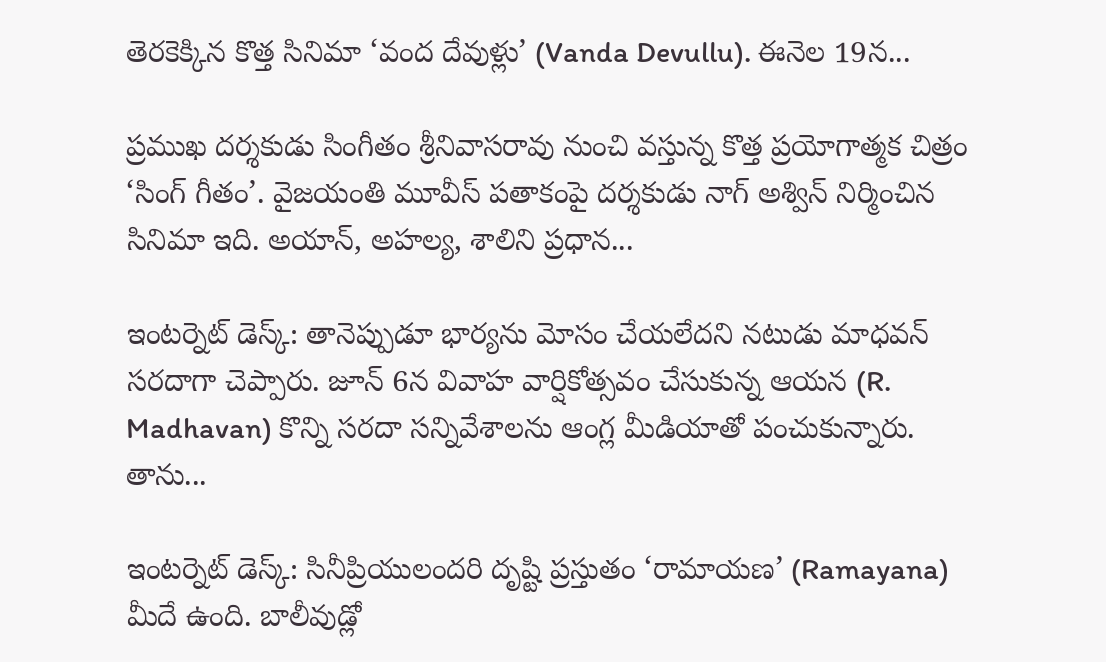తెరకెక్కిన కొత్త సినిమా ‘వంద దేవుళ్లు’ (Vanda Devullu). ఈనెల 19న...

ప్రముఖ దర్శకుడు సింగీతం శ్రీనివాసరావు నుంచి వస్తున్న కొత్త ప్రయోగాత్మక చిత్రం ‘సింగ్ గీతం’. వైజయంతి మూవీస్ పతాకంపై దర్శకుడు నాగ్ అశ్విన్ నిర్మించిన సినిమా ఇది. అయాన్, అహల్య, శాలిని ప్రధాన...

ఇంటర్నెట్ డెస్క్: తానెప్పుడూ భార్యను మోసం చేయలేదని నటుడు మాధవన్ సరదాగా చెప్పారు. జూన్ 6న వివాహ వార్షికోత్సవం చేసుకున్న ఆయన (R. Madhavan) కొన్ని సరదా సన్నివేశాలను ఆంగ్ల మీడియాతో పంచుకున్నారు. తాను...

ఇంటర్నెట్ డెస్క్: సినీప్రియులందరి దృష్టి ప్రస్తుతం ‘రామాయణ’ (Ramayana) మీదే ఉంది. బాలీవుడ్లో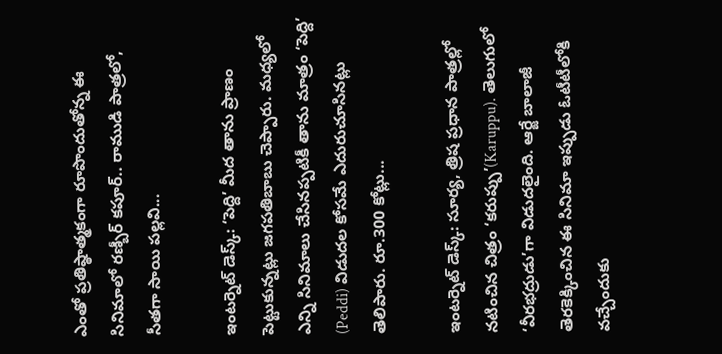ఎంతో ప్రతిష్ఠాత్మకంగా రూపొందుతోన్న ఈ సినిమాలో రణ్బీర్ కపూర్.. రాముడి పాత్రలో, సీతగా సాయి పల్లవి...

ఇంటర్నెట్ డెస్క్: ‘పెద్ది’ మీద తాను ప్రాణం పెట్టుకున్నట్లు జగపతిబాబు చెప్పారు. మధ్యలో ఎన్ని సినిమాలు చేసినప్పటికీ తాను మాత్రం ‘పెద్ది’ (Peddi) విడుదల కోసమే ఎదురుచూసినట్లు తెలిపారు. రూ.300 కోట్లు...

ఇంటర్నెట్ డెస్క్: సూర్య, త్రిష ప్రధాన పాత్రల్లో నటించిన చిత్రం ‘కరుప్పు’(Karuppu). తెలుగులో ‘వీరభద్రుడు’గా విడుదలైంది. ఆర్జే బాలాజీ తెరకెక్కించిన ఈ సినిమా ఇప్పుడు ఓటీటీలోకి వచ్చేందుకు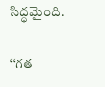సిద్ధమైంది.

‘‘గత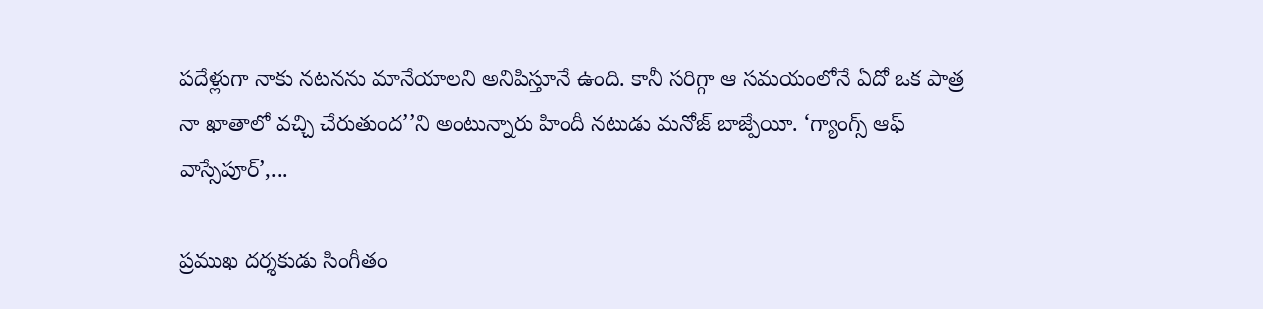పదేళ్లుగా నాకు నటనను మానేయాలని అనిపిస్తూనే ఉంది. కానీ సరిగ్గా ఆ సమయంలోనే ఏదో ఒక పాత్ర నా ఖాతాలో వచ్చి చేరుతుంద’’ని అంటున్నారు హిందీ నటుడు మనోజ్ బాజ్పేయీ. ‘గ్యాంగ్స్ ఆఫ్ వాస్సేపూర్’,...

ప్రముఖ దర్శకుడు సింగీతం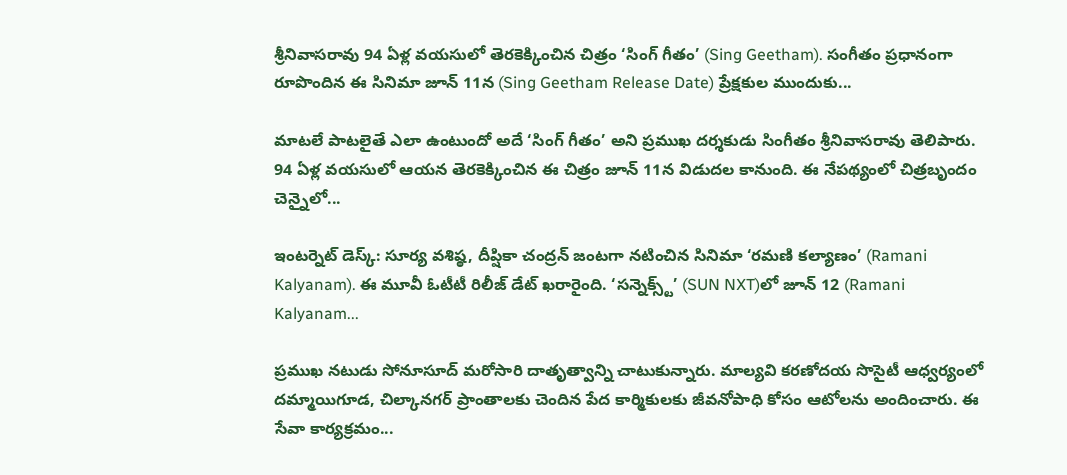శ్రీనివాసరావు 94 ఏళ్ల వయసులో తెరకెక్కించిన చిత్రం ‘సింగ్ గీతం’ (Sing Geetham). సంగీతం ప్రధానంగా రూపొందిన ఈ సినిమా జూన్ 11న (Sing Geetham Release Date) ప్రేక్షకుల ముందుకు...

మాటలే పాటలైతే ఎలా ఉంటుందో అదే ‘సింగ్ గీతం’ అని ప్రముఖ దర్శకుడు సింగీతం శ్రీనివాసరావు తెలిపారు. 94 ఏళ్ల వయసులో ఆయన తెరకెక్కించిన ఈ చిత్రం జూన్ 11న విడుదల కానుంది. ఈ నేపథ్యంలో చిత్రబృందం చెన్నైలో...

ఇంటర్నెట్ డెస్క్: సూర్య వశిష్ఠ, దీప్షికా చంద్రన్ జంటగా నటించిన సినిమా ‘రమణి కల్యాణం’ (Ramani Kalyanam). ఈ మూవీ ఓటీటీ రిలీజ్ డేట్ ఖరారైంది. ‘సన్నెక్స్ట్’ (SUN NXT)లో జూన్ 12 (Ramani Kalyanam...

ప్రముఖ నటుడు సోనూసూద్ మరోసారి దాతృత్వాన్ని చాటుకున్నారు. మాల్యవి కరణోదయ సొసైటీ ఆధ్వర్యంలో దమ్మాయిగూడ, చిల్కానగర్ ప్రాంతాలకు చెందిన పేద కార్మికులకు జీవనోపాధి కోసం ఆటోలను అందించారు. ఈ సేవా కార్యక్రమం...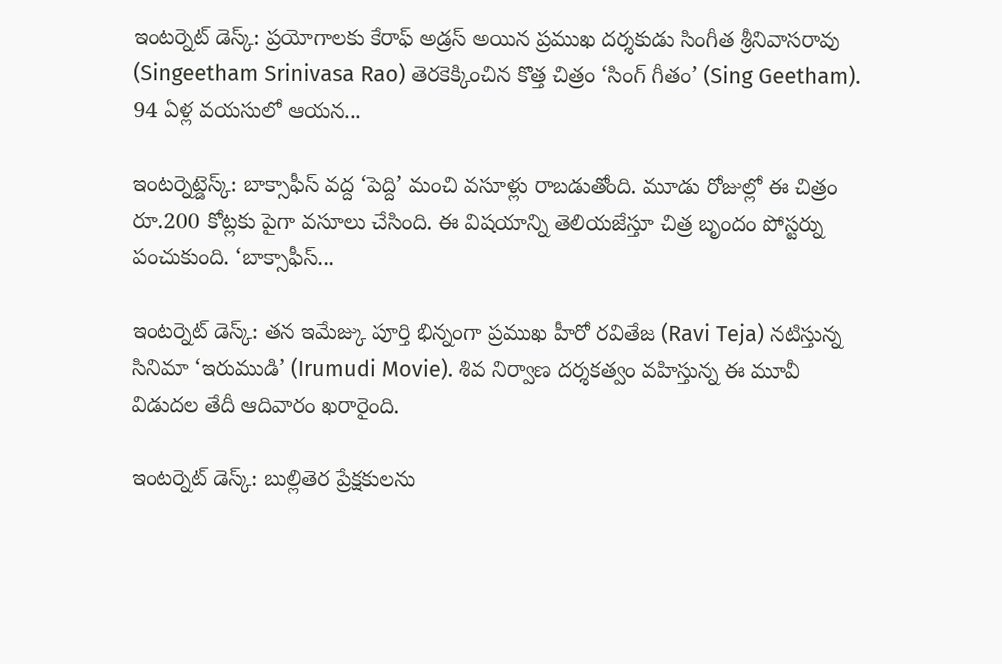ఇంటర్నెట్ డెస్క్: ప్రయోగాలకు కేరాఫ్ అడ్రస్ అయిన ప్రముఖ దర్శకుడు సింగీత శ్రీనివాసరావు (Singeetham Srinivasa Rao) తెరకెక్కించిన కొత్త చిత్రం ‘సింగ్ గీతం’ (Sing Geetham). 94 ఏళ్ల వయసులో ఆయన...

ఇంటర్నెట్డెస్క్: బాక్సాఫీస్ వద్ద ‘పెద్ది’ మంచి వసూళ్లు రాబడుతోంది. మూడు రోజుల్లో ఈ చిత్రం రూ.200 కోట్లకు పైగా వసూలు చేసింది. ఈ విషయాన్ని తెలియజేస్తూ చిత్ర బృందం పోస్టర్ను పంచుకుంది. ‘బాక్సాఫీస్...

ఇంటర్నెట్ డెస్క్: తన ఇమేజ్కు పూర్తి భిన్నంగా ప్రముఖ హీరో రవితేజ (Ravi Teja) నటిస్తున్న సినిమా ‘ఇరుముడి’ (Irumudi Movie). శివ నిర్వాణ దర్శకత్వం వహిస్తున్న ఈ మూవీ విడుదల తేదీ ఆదివారం ఖరారైంది.

ఇంటర్నెట్ డెస్క్: బుల్లితెర ప్రేక్షకులను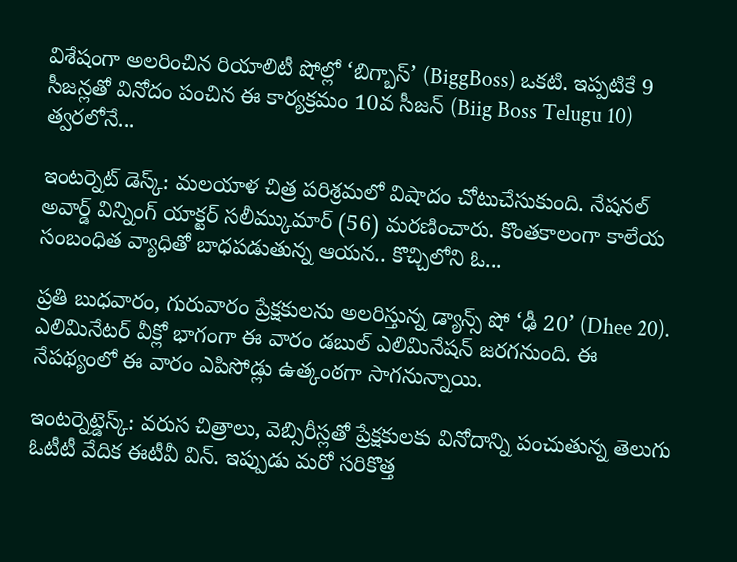విశేషంగా అలరించిన రియాలిటీ షోల్లో ‘బిగ్బాస్’ (BiggBoss) ఒకటి. ఇప్పటికే 9 సీజన్లతో వినోదం పంచిన ఈ కార్యక్రమం 10వ సీజన్ (Biig Boss Telugu 10) త్వరలోనే...

ఇంటర్నెట్ డెస్క్: మలయాళ చిత్ర పరిశ్రమలో విషాదం చోటుచేసుకుంది. నేషనల్ అవార్డ్ విన్నింగ్ యాక్టర్ సలీమ్కుమార్ (56) మరణించారు. కొంతకాలంగా కాలేయ సంబంధిత వ్యాధితో బాధపడుతున్న ఆయన.. కొచ్చిలోని ఓ...

ప్రతి బుధవారం, గురువారం ప్రేక్షకులను అలరిస్తున్న డ్యాన్స్ షో ‘ఢీ 20’ (Dhee 20). ఎలిమినేటర్ వీక్లో భాగంగా ఈ వారం డబుల్ ఎలిమినేషన్ జరగనుంది. ఈ నేపథ్యంలో ఈ వారం ఎపిసోడ్లు ఉత్కంఠగా సాగనున్నాయి.

ఇంటర్నెట్డెస్క్: వరుస చిత్రాలు, వెబ్సిరీస్లతో ప్రేక్షకులకు వినోదాన్ని పంచుతున్న తెలుగు ఓటీటీ వేదిక ఈటీవీ విన్. ఇప్పుడు మరో సరికొత్త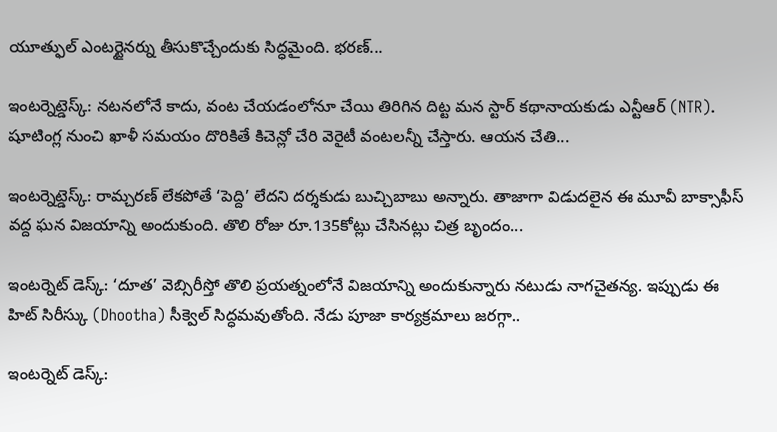యూత్ఫుల్ ఎంటర్టైనర్ను తీసుకొచ్చేందుకు సిద్ధమైంది. భరణ్...

ఇంటర్నెట్డెస్క్: నటనలోనే కాదు, వంట చేయడంలోనూ చేయి తిరిగిన దిట్ట మన స్టార్ కథానాయకుడు ఎన్టీఆర్ (NTR). షూటింగ్ల నుంచి ఖాళీ సమయం దొరికితే కిచెన్లో చేరి వెరైటీ వంటలన్నీ చేస్తారు. ఆయన చేతి...

ఇంటర్నెట్డెస్క్: రామ్చరణ్ లేకపోతే ‘పెద్ది’ లేదని దర్శకుడు బుచ్చిబాబు అన్నారు. తాజాగా విడుదలైన ఈ మూవీ బాక్సాఫీస్ వద్ద ఘన విజయాన్ని అందుకుంది. తొలి రోజు రూ.135కోట్లు చేసినట్లు చిత్ర బృందం...

ఇంటర్నెట్ డెస్క్: ‘దూత’ వెబ్సిరీస్తో తొలి ప్రయత్నంలోనే విజయాన్ని అందుకున్నారు నటుడు నాగచైతన్య. ఇప్పుడు ఈ హిట్ సిరీస్కు (Dhootha) సీక్వెల్ సిద్ధమవుతోంది. నేడు పూజా కార్యక్రమాలు జరగ్గా..

ఇంటర్నెట్ డెస్క్: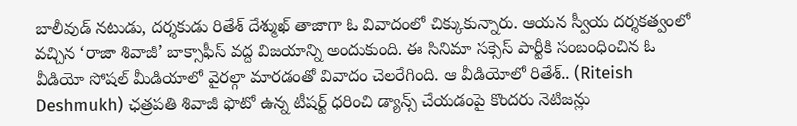బాలీవుడ్ నటుడు, దర్శకుడు రితేశ్ దేశ్ముఖ్ తాజాగా ఓ వివాదంలో చిక్కుకున్నారు. ఆయన స్వీయ దర్శకత్వంలో వచ్చిన ‘రాజా శివాజీ’ బాక్సాఫీస్ వద్ద విజయాన్ని అందుకుంది. ఈ సినిమా సక్సెస్ పార్టీకి సంబంధించిన ఓ వీడియో సోషల్ మీడియాలో వైరల్గా మారడంతో వివాదం చెలరేగింది. ఆ వీడియోలో రితేశ్.. (Riteish Deshmukh) ఛత్రపతి శివాజీ ఫొటో ఉన్న టీషర్ట్ ధరించి డ్యాన్స్ చేయడంపై కొందరు నెటిజన్లు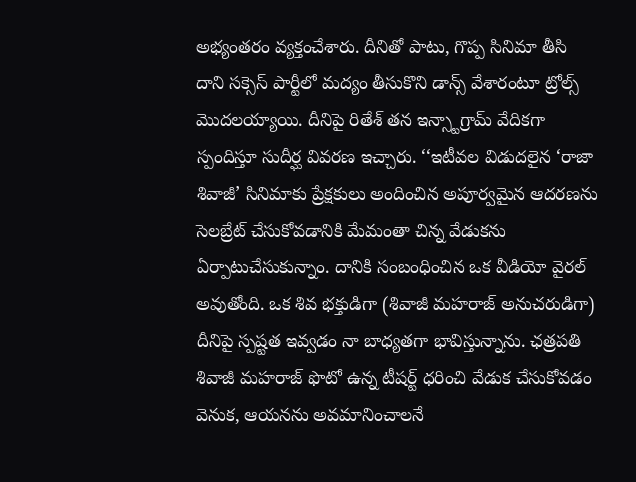అభ్యంతరం వ్యక్తంచేశారు. దీనితో పాటు, గొప్ప సినిమా తీసి దాని సక్సెస్ పార్టీలో మద్యం తీసుకొని డాన్స్ వేశారంటూ ట్రోల్స్ మొదలయ్యాయి. దీనిపై రితేశ్ తన ఇన్స్టాగ్రామ్ వేదికగా స్పందిస్తూ సుదీర్ఘ వివరణ ఇచ్చారు. ‘‘ఇటీవల విడుదలైన ‘రాజా శివాజీ’ సినిమాకు ప్రేక్షకులు అందించిన అపూర్వమైన ఆదరణను సెలబ్రేట్ చేసుకోవడానికి మేమంతా చిన్న వేడుకను ఏర్పాటుచేసుకున్నాం. దానికి సంబంధించిన ఒక వీడియో వైరల్ అవుతోంది. ఒక శివ భక్తుడిగా (శివాజీ మహరాజ్ అనుచరుడిగా) దీనిపై స్పష్టత ఇవ్వడం నా బాధ్యతగా భావిస్తున్నాను. ఛత్రపతి శివాజీ మహరాజ్ ఫొటో ఉన్న టీషర్ట్ ధరించి వేడుక చేసుకోవడం వెనుక, ఆయనను అవమానించాలనే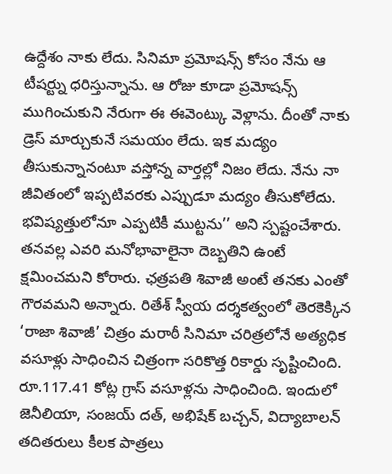ఉద్దేశం నాకు లేదు. సినిమా ప్రమోషన్స్ కోసం నేను ఆ టీషర్ట్ను ధరిస్తున్నాను. ఆ రోజు కూడా ప్రమోషన్స్ ముగించుకుని నేరుగా ఈ ఈవెంట్కు వెళ్లాను. దీంతో నాకు డ్రెస్ మార్చుకునే సమయం లేదు. ఇక మద్యం తీసుకున్నానంటూ వస్తోన్న వార్తల్లో నిజం లేదు. నేను నా జీవితంలో ఇప్పటివరకు ఎప్పుడూ మద్యం తీసుకోలేదు. భవిష్యత్తులోనూ ఎప్పటికీ ముట్టను’’ అని స్పష్టంచేశారు. తనవల్ల ఎవరి మనోభావాలైనా దెబ్బతిని ఉంటే క్షమించమని కోరారు. ఛత్రపతి శివాజీ అంటే తనకు ఎంతో గౌరవమని అన్నారు. రితేశ్ స్వీయ దర్శకత్వంలో తెరకెక్కిన ‘రాజా శివాజీ’ చిత్రం మరాఠీ సినిమా చరిత్రలోనే అత్యధిక వసూళ్లు సాధించిన చిత్రంగా సరికొత్త రికార్డు సృష్టించింది. రూ.117.41 కోట్ల గ్రాస్ వసూళ్లను సాధించింది. ఇందులో జెనీలియా, సంజయ్ దత్, అభిషేక్ బచ్చన్, విద్యాబాలన్ తదితరులు కీలక పాత్రలు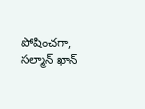పోషించగా, సల్మాన్ ఖాన్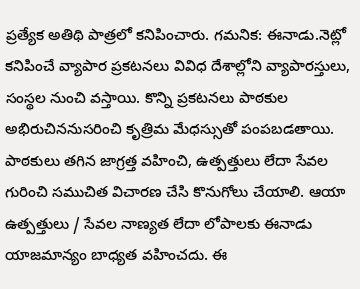ప్రత్యేక అతిథి పాత్రలో కనిపించారు. గమనిక: ఈనాడు.నెట్లో కనిపించే వ్యాపార ప్రకటనలు వివిధ దేశాల్లోని వ్యాపారస్తులు, సంస్థల నుంచి వస్తాయి. కొన్ని ప్రకటనలు పాఠకుల అభిరుచిననుసరించి కృత్రిమ మేధస్సుతో పంపబడతాయి. పాఠకులు తగిన జాగ్రత్త వహించి, ఉత్పత్తులు లేదా సేవల గురించి సముచిత విచారణ చేసి కొనుగోలు చేయాలి. ఆయా ఉత్పత్తులు / సేవల నాణ్యత లేదా లోపాలకు ఈనాడు యాజమాన్యం బాధ్యత వహించదు. ఈ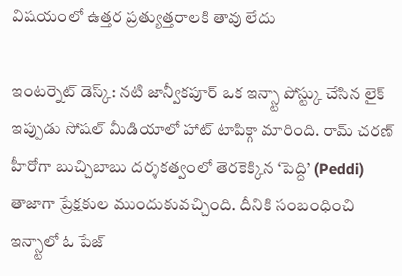విషయంలో ఉత్తర ప్రత్యుత్తరాలకి తావు లేదు

ఇంటర్నెట్ డెస్క్: నటి జాన్వీకపూర్ ఒక ఇన్స్టా పోస్ట్కు చేసిన లైక్ ఇప్పుడు సోషల్ మీడియాలో హాట్ టాపిక్గా మారింది. రామ్ చరణ్ హీరోగా బుచ్చిబాబు దర్శకత్వంలో తెరకెక్కిన ‘పెద్ది’ (Peddi) తాజాగా ప్రేక్షకుల ముందుకువచ్చింది. దీనికి సంబంధించి ఇన్స్టాలో ఓ పేజ్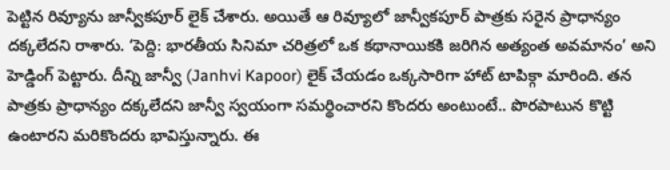పెట్టిన రివ్యూను జాన్వీకపూర్ లైక్ చేశారు. అయితే ఆ రివ్యూలో జాన్వీకపూర్ పాత్రకు సరైన ప్రాధాన్యం దక్కలేదని రాశారు. ‘పెద్ది: భారతీయ సినిమా చరిత్రలో ఒక కథానాయికకి జరిగిన అత్యంత అవమానం’ అని హెడ్డింగ్ పెట్టారు. దీన్ని జాన్వీ (Janhvi Kapoor) లైక్ చేయడం ఒక్కసారిగా హాట్ టాపిక్గా మారింది. తన పాత్రకు ప్రాధాన్యం దక్కలేదని జాన్వీ స్వయంగా సమర్థించారని కొందరు అంటుంటే.. పొరపాటున కొట్టి ఉంటారని మరికొందరు భావిస్తున్నారు. ఈ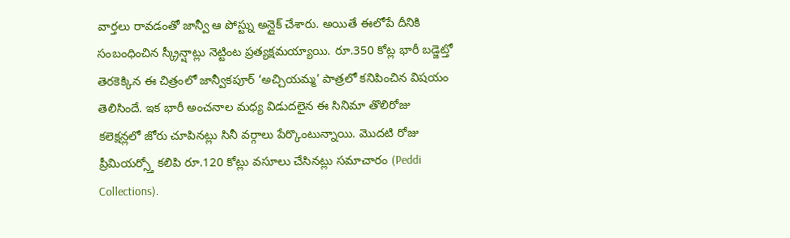వార్తలు రావడంతో జాన్వీ ఆ పోస్ట్ను అన్లైక్ చేశారు. అయితే ఈలోపే దీనికి సంబంధించిన స్క్రీన్షాట్లు నెట్టింట ప్రత్యక్షమయ్యాయి. రూ.350 కోట్ల భారీ బడ్జెట్తో తెరకెక్కిన ఈ చిత్రంలో జాన్వీకపూర్ ‘అచ్చియమ్మ’ పాత్రలో కనిపించిన విషయం తెలిసిందే. ఇక భారీ అంచనాల మధ్య విడుదలైన ఈ సినిమా తొలిరోజు కలెక్షన్లలో జోరు చూపినట్లు సినీ వర్గాలు పేర్కొంటున్నాయి. మొదటి రోజు ప్రీమియర్స్తో కలిపి రూ.120 కోట్లు వసూలు చేసినట్లు సమాచారం (Peddi Collections).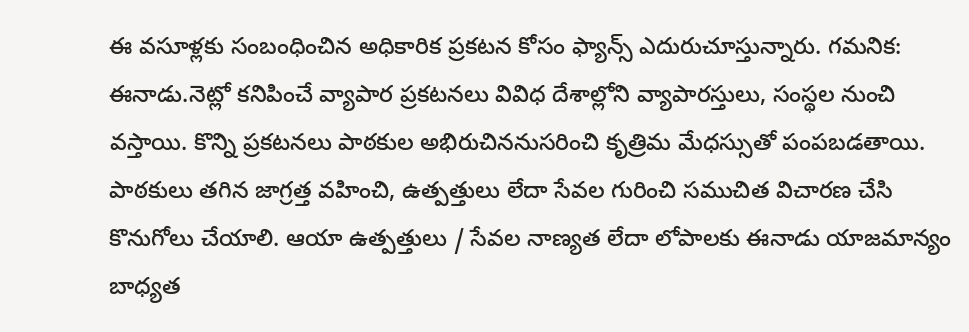ఈ వసూళ్లకు సంబంధించిన అధికారిక ప్రకటన కోసం ఫ్యాన్స్ ఎదురుచూస్తున్నారు. గమనిక: ఈనాడు.నెట్లో కనిపించే వ్యాపార ప్రకటనలు వివిధ దేశాల్లోని వ్యాపారస్తులు, సంస్థల నుంచి వస్తాయి. కొన్ని ప్రకటనలు పాఠకుల అభిరుచిననుసరించి కృత్రిమ మేధస్సుతో పంపబడతాయి. పాఠకులు తగిన జాగ్రత్త వహించి, ఉత్పత్తులు లేదా సేవల గురించి సముచిత విచారణ చేసి కొనుగోలు చేయాలి. ఆయా ఉత్పత్తులు / సేవల నాణ్యత లేదా లోపాలకు ఈనాడు యాజమాన్యం బాధ్యత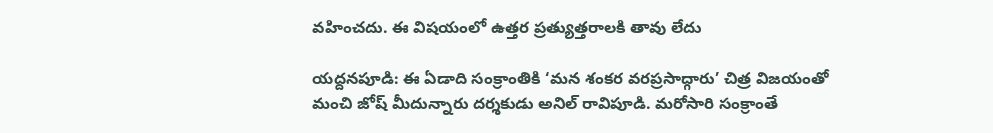వహించదు. ఈ విషయంలో ఉత్తర ప్రత్యుత్తరాలకి తావు లేదు

యద్దనపూడి: ఈ ఏడాది సంక్రాంతికి ‘మన శంకర వరప్రసాద్గారు’ చిత్ర విజయంతో మంచి జోష్ మీదున్నారు దర్శకుడు అనిల్ రావిపూడి. మరోసారి సంక్రాంతే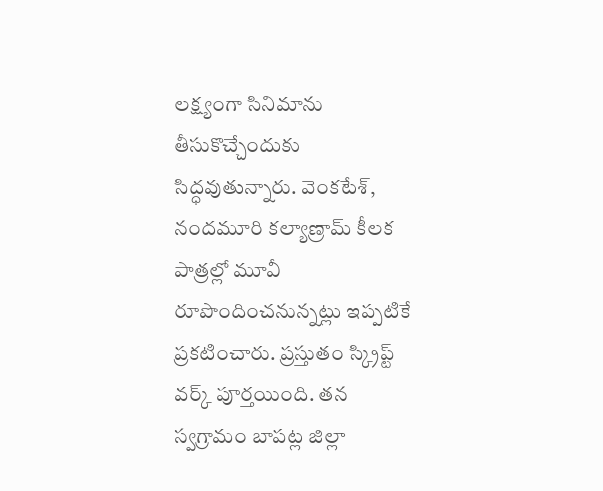లక్ష్యంగా సినిమాను తీసుకొచ్చేందుకు సిద్ధవుతున్నారు. వెంకటేశ్, నందమూరి కల్యాణ్రామ్ కీలక పాత్రల్లో మూవీ రూపొందించనున్నట్లు ఇప్పటికే ప్రకటించారు. ప్రస్తుతం స్క్రిప్ట్ వర్క్ పూర్తయింది. తన స్వగ్రామం బాపట్ల జిల్లా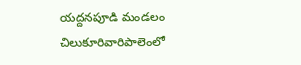యద్దనపూడి మండలం చిలుకూరివారిపాలెంలో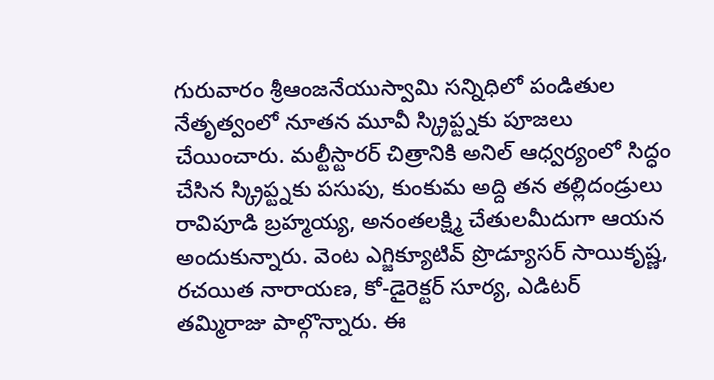గురువారం శ్రీఆంజనేయుస్వామి సన్నిధిలో పండితుల నేతృత్వంలో నూతన మూవీ స్క్రిప్ట్నకు పూజలు చేయించారు. మల్టీస్టారర్ చిత్రానికి అనిల్ ఆధ్వర్యంలో సిద్ధం చేసిన స్క్రిప్ట్నకు పసుపు, కుంకుమ అద్ది తన తల్లిదండ్రులు రావిపూడి బ్రహ్మయ్య, అనంతలక్ష్మి చేతులమీదుగా ఆయన అందుకున్నారు. వెంట ఎగ్జిక్యూటివ్ ప్రొడ్యూసర్ సాయికృష్ణ, రచయిత నారాయణ, కో-డైరెక్టర్ సూర్య, ఎడిటర్ తమ్మిరాజు పాల్గొన్నారు. ఈ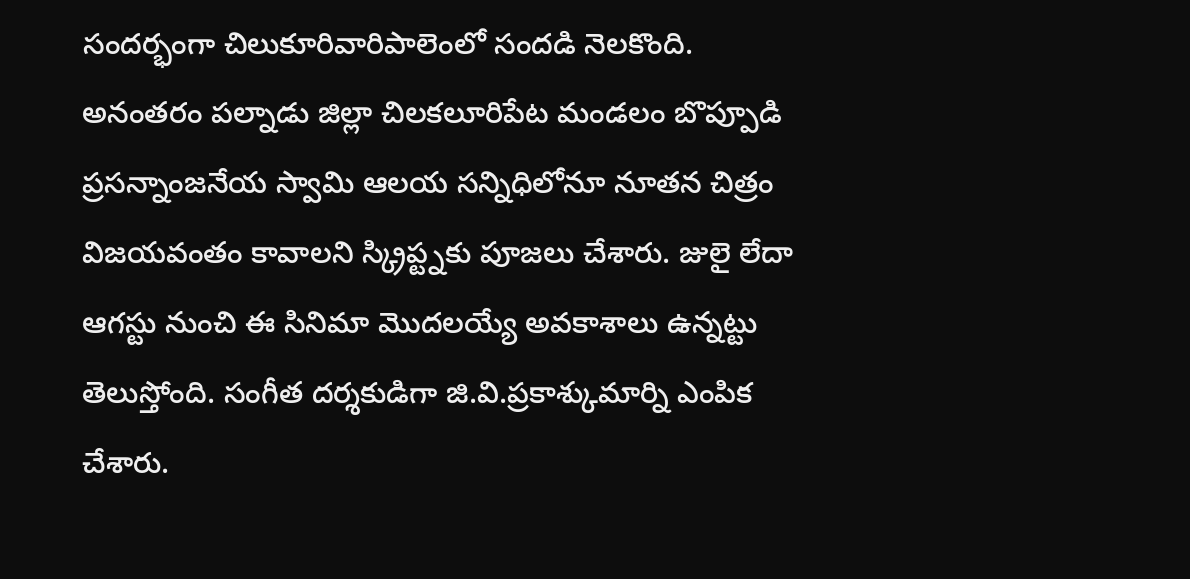సందర్భంగా చిలుకూరివారిపాలెంలో సందడి నెలకొంది. అనంతరం పల్నాడు జిల్లా చిలకలూరిపేట మండలం బొప్పూడి ప్రసన్నాంజనేయ స్వామి ఆలయ సన్నిధిలోనూ నూతన చిత్రం విజయవంతం కావాలని స్క్రిప్ట్నకు పూజలు చేశారు. జులై లేదా ఆగస్టు నుంచి ఈ సినిమా మొదలయ్యే అవకాశాలు ఉన్నట్టు తెలుస్తోంది. సంగీత దర్శకుడిగా జి.వి.ప్రకాశ్కుమార్ని ఎంపిక చేశారు.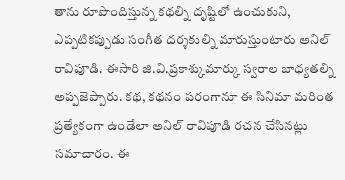తాను రూపొందిస్తున్న కథల్ని దృష్టిలో ఉంచుకుని, ఎప్పటికప్పుడు సంగీత దర్శకుల్ని మారుస్తుంటారు అనిల్ రావిపూడి. ఈసారి జి.వి.ప్రకాశ్కుమార్కు స్వరాల బాధ్యతల్ని అప్పజెప్పారు. కథ, కథనం పరంగానూ ఈ సినిమా మరింత ప్రత్యేకంగా ఉండేలా అనిల్ రావిపూడి రచన చేసినట్లు సమాచారం. ఈ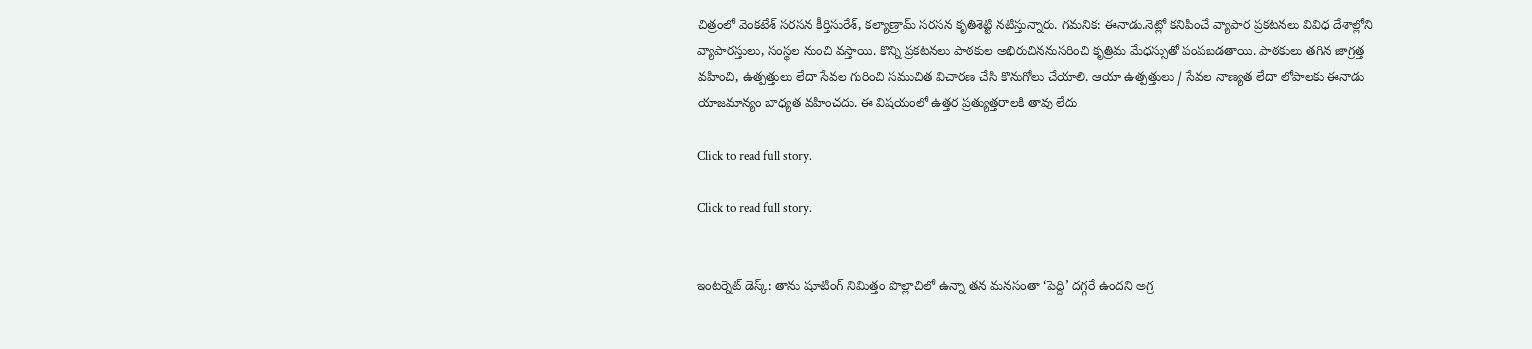చిత్రంలో వెంకటేశ్ సరసన కీర్తిసురేశ్, కల్యాణ్రామ్ సరసన కృతిశెట్టి నటిస్తున్నారు. గమనిక: ఈనాడు.నెట్లో కనిపించే వ్యాపార ప్రకటనలు వివిధ దేశాల్లోని వ్యాపారస్తులు, సంస్థల నుంచి వస్తాయి. కొన్ని ప్రకటనలు పాఠకుల అభిరుచిననుసరించి కృత్రిమ మేధస్సుతో పంపబడతాయి. పాఠకులు తగిన జాగ్రత్త వహించి, ఉత్పత్తులు లేదా సేవల గురించి సముచిత విచారణ చేసి కొనుగోలు చేయాలి. ఆయా ఉత్పత్తులు / సేవల నాణ్యత లేదా లోపాలకు ఈనాడు యాజమాన్యం బాధ్యత వహించదు. ఈ విషయంలో ఉత్తర ప్రత్యుత్తరాలకి తావు లేదు

Click to read full story.

Click to read full story.


ఇంటర్నెట్ డెస్క్: తాను షూటింగ్ నిమిత్తం పొల్లాచిలో ఉన్నా తన మనసంతా ‘పెద్ది’ దగ్గరే ఉందని అగ్ర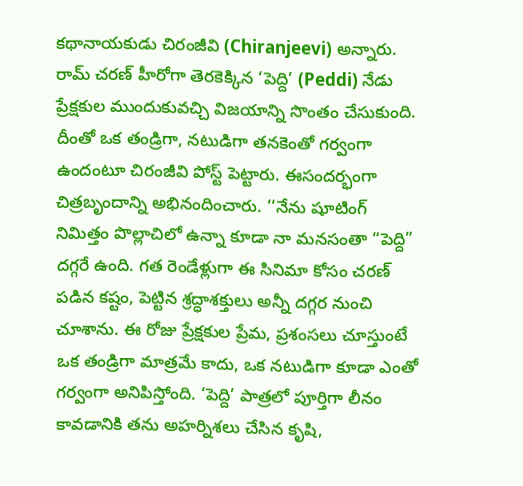కథానాయకుడు చిరంజీవి (Chiranjeevi) అన్నారు. రామ్ చరణ్ హీరోగా తెరకెక్కిన ‘పెద్ది’ (Peddi) నేడు ప్రేక్షకుల ముందుకువచ్చి విజయాన్ని సొంతం చేసుకుంది. దీంతో ఒక తండ్రిగా, నటుడిగా తనకెంతో గర్వంగా ఉందంటూ చిరంజీవి పోస్ట్ పెట్టారు. ఈసందర్భంగా చిత్రబృందాన్ని అభినందించారు. ‘‘నేను షూటింగ్ నిమిత్తం పొల్లాచిలో ఉన్నా కూడా నా మనసంతా “పెద్ది” దగ్గరే ఉంది. గత రెండేళ్లుగా ఈ సినిమా కోసం చరణ్ పడిన కష్టం, పెట్టిన శ్రద్ధాశక్తులు అన్నీ దగ్గర నుంచి చూశాను. ఈ రోజు ప్రేక్షకుల ప్రేమ, ప్రశంసలు చూస్తుంటే ఒక తండ్రిగా మాత్రమే కాదు, ఒక నటుడిగా కూడా ఎంతో గర్వంగా అనిపిస్తోంది. ‘పెద్ది’ పాత్రలో పూర్తిగా లీనం కావడానికి తను అహర్నిశలు చేసిన కృషి,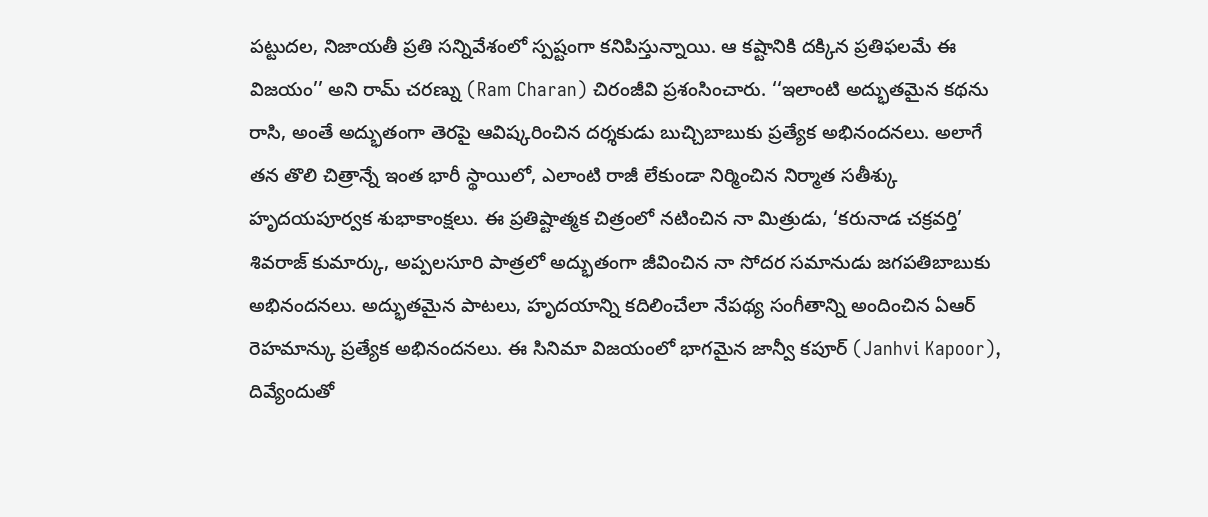పట్టుదల, నిజాయతీ ప్రతి సన్నివేశంలో స్పష్టంగా కనిపిస్తున్నాయి. ఆ కష్టానికి దక్కిన ప్రతిఫలమే ఈ విజయం’’ అని రామ్ చరణ్ను (Ram Charan) చిరంజీవి ప్రశంసించారు. ‘‘ఇలాంటి అద్భుతమైన కథను రాసి, అంతే అద్భుతంగా తెరపై ఆవిష్కరించిన దర్శకుడు బుచ్చిబాబుకు ప్రత్యేక అభినందనలు. అలాగే తన తొలి చిత్రాన్నే ఇంత భారీ స్థాయిలో, ఎలాంటి రాజీ లేకుండా నిర్మించిన నిర్మాత సతీశ్కు హృదయపూర్వక శుభాకాంక్షలు. ఈ ప్రతిష్టాత్మక చిత్రంలో నటించిన నా మిత్రుడు, ‘కరునాడ చక్రవర్తి’ శివరాజ్ కుమార్కు, అప్పలసూరి పాత్రలో అద్భుతంగా జీవించిన నా సోదర సమానుడు జగపతిబాబుకు అభినందనలు. అద్భుతమైన పాటలు, హృదయాన్ని కదిలించేలా నేపథ్య సంగీతాన్ని అందించిన ఏఆర్ రెహమాన్కు ప్రత్యేక అభినందనలు. ఈ సినిమా విజయంలో భాగమైన జాన్వీ కపూర్ (Janhvi Kapoor), దివ్యేందుతో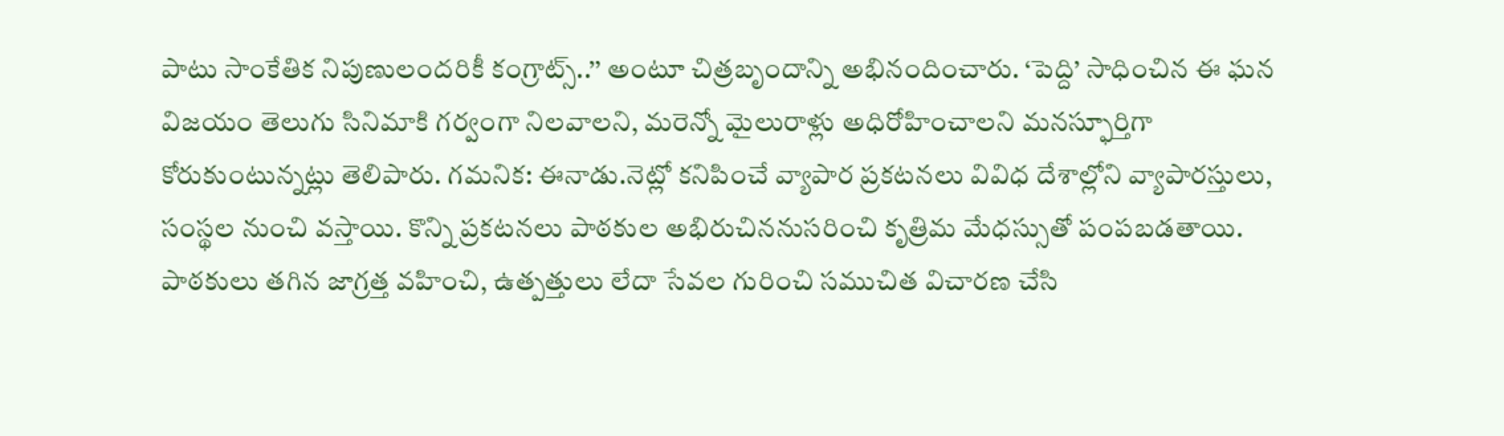పాటు సాంకేతిక నిపుణులందరికీ కంగ్రాట్స్..’’ అంటూ చిత్రబృందాన్ని అభినందించారు. ‘పెద్ది’ సాధించిన ఈ ఘన విజయం తెలుగు సినిమాకి గర్వంగా నిలవాలని, మరెన్నో మైలురాళ్లు అధిరోహించాలని మనస్ఫూర్తిగా కోరుకుంటున్నట్లు తెలిపారు. గమనిక: ఈనాడు.నెట్లో కనిపించే వ్యాపార ప్రకటనలు వివిధ దేశాల్లోని వ్యాపారస్తులు, సంస్థల నుంచి వస్తాయి. కొన్ని ప్రకటనలు పాఠకుల అభిరుచిననుసరించి కృత్రిమ మేధస్సుతో పంపబడతాయి. పాఠకులు తగిన జాగ్రత్త వహించి, ఉత్పత్తులు లేదా సేవల గురించి సముచిత విచారణ చేసి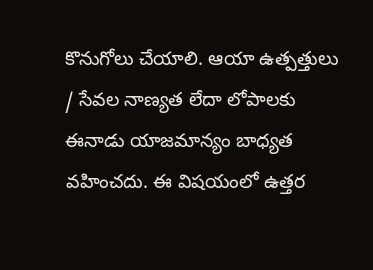కొనుగోలు చేయాలి. ఆయా ఉత్పత్తులు / సేవల నాణ్యత లేదా లోపాలకు ఈనాడు యాజమాన్యం బాధ్యత వహించదు. ఈ విషయంలో ఉత్తర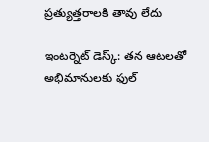ప్రత్యుత్తరాలకి తావు లేదు

ఇంటర్నెట్ డెస్క్: తన ఆటలతో అభిమానులకు ఫుల్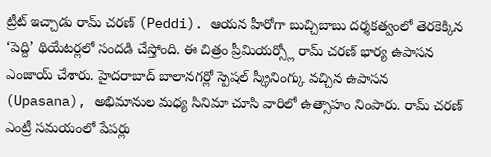ట్రీట్ ఇచ్చాడు రామ్ చరణ్ (Peddi). ఆయన హీరోగా బుచ్చిబాబు దర్శకత్వంలో తెరకెక్కిన ‘పెద్ది’ థియేటర్లలో సందడి చేస్తోంది. ఈ చిత్రం ప్రీమియర్స్లో రామ్ చరణ్ భార్య ఉపాసన ఎంజాయ్ చేశారు. హైదరాబాద్ బాలానగర్లో స్పెషల్ స్క్రీనింగ్కు వచ్చిన ఉపాసన (Upasana), అభిమానుల మధ్య సినిమా చూసి వారిలో ఉత్సాహం నింపారు. రామ్ చరణ్ ఎంట్రీ సమయంలో పేపర్లు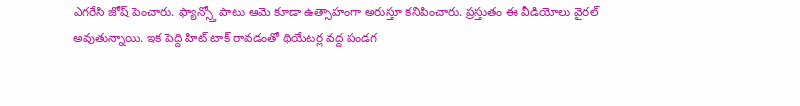ఎగరేసి జోష్ పెంచారు. ఫ్యాన్స్తో పాటు ఆమె కూడా ఉత్సాహంగా అరుస్తూ కనిపించారు. ప్రస్తుతం ఈ వీడియోలు వైరల్ అవుతున్నాయి. ఇక పెద్ది హిట్ టాక్ రావడంతో థియేటర్ల వద్ద పండగ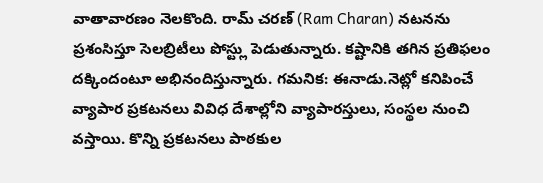వాతావారణం నెలకొంది. రామ్ చరణ్ (Ram Charan) నటనను ప్రశంసిస్తూ సెలబ్రిటీలు పోస్ట్లు పెడుతున్నారు. కష్టానికి తగిన ప్రతిఫలం దక్కిందంటూ అభినందిస్తున్నారు. గమనిక: ఈనాడు.నెట్లో కనిపించే వ్యాపార ప్రకటనలు వివిధ దేశాల్లోని వ్యాపారస్తులు, సంస్థల నుంచి వస్తాయి. కొన్ని ప్రకటనలు పాఠకుల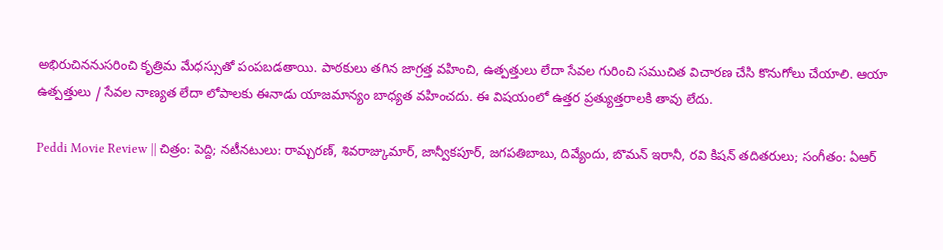అభిరుచిననుసరించి కృత్రిమ మేధస్సుతో పంపబడతాయి. పాఠకులు తగిన జాగ్రత్త వహించి, ఉత్పత్తులు లేదా సేవల గురించి సముచిత విచారణ చేసి కొనుగోలు చేయాలి. ఆయా ఉత్పత్తులు / సేవల నాణ్యత లేదా లోపాలకు ఈనాడు యాజమాన్యం బాధ్యత వహించదు. ఈ విషయంలో ఉత్తర ప్రత్యుత్తరాలకి తావు లేదు.

Peddi Movie Review || చిత్రం: పెద్ది; నటీనటులు: రామ్చరణ్, శివరాజ్కుమార్, జాన్వీకపూర్, జగపతిబాబు, దివ్యేందు, బొమన్ ఇరానీ, రవి కిషన్ తదితరులు; సంగీతం: ఏఆర్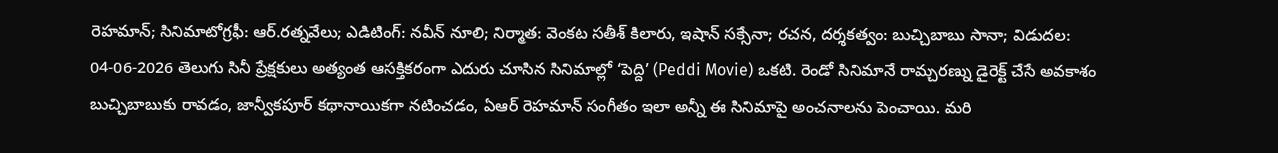రెహమాన్; సినిమాటోగ్రఫీ: ఆర్.రత్నవేలు; ఎడిటింగ్: నవీన్ నూలి; నిర్మాత: వెంకట సతీశ్ కిలారు, ఇషాన్ సక్సేనా; రచన, దర్శకత్వం: బుచ్చిబాబు సానా; విడుదల: 04-06-2026 తెలుగు సినీ ప్రేక్షకులు అత్యంత ఆసక్తికరంగా ఎదురు చూసిన సినిమాల్లో ‘పెద్ది’ (Peddi Movie) ఒకటి. రెండో సినిమానే రామ్చరణ్ను డైరెక్ట్ చేసే అవకాశం బుచ్చిబాబుకు రావడం, జాన్వీకపూర్ కథానాయికగా నటించడం, ఏఆర్ రెహమాన్ సంగీతం ఇలా అన్నీ ఈ సినిమాపై అంచనాలను పెంచాయి. మరి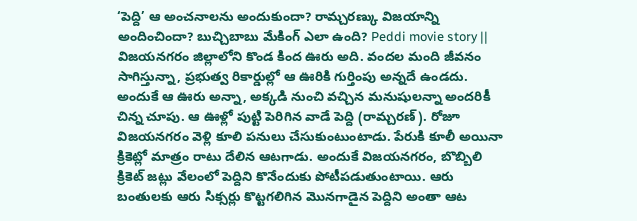‘పెద్ది’ ఆ అంచనాలను అందుకుందా? రామ్చరణ్కు విజయాన్ని అందించిందా? బుచ్చిబాబు మేకింగ్ ఎలా ఉంది? Peddi movie story || విజయనగరం జిల్లాలోని కొండ కింద ఊరు అది. వందల మంది జీవనం సాగిస్తున్నా, ప్రభుత్వ రికార్డుల్లో ఆ ఊరికి గుర్తింపు అన్నదే ఉండదు. అందుకే ఆ ఊరు అన్నా, అక్కడి నుంచి వచ్చిన మనుషులన్నా అందరికీ చిన్న చూపు. ఆ ఊళ్లో పుట్టి పెరిగిన వాడే పెద్ది (రామ్చరణ్). రోజూ విజయనగరం వెళ్లి కూలి పనులు చేసుకుంటుంటాడు. పేరుకి కూలీ అయినా క్రికెట్లో మాత్రం రాటు దేలిన ఆటగాడు. అందుకే విజయనగరం, బొబ్బిలి క్రికెట్ జట్లు వేలంలో పెద్దిని కొనేందుకు పోటీపడుతుంటాయి. ఆరు బంతులకు ఆరు సిక్సర్లు కొట్టగలిగిన మొనగాడైన పెద్దిని అంతా ఆట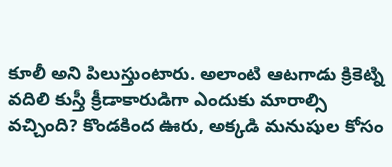కూలీ అని పిలుస్తుంటారు. అలాంటి ఆటగాడు క్రికెట్ని వదిలి కుస్తీ క్రీడాకారుడిగా ఎందుకు మారాల్సి వచ్చింది? కొండకింద ఊరు, అక్కడి మనుషుల కోసం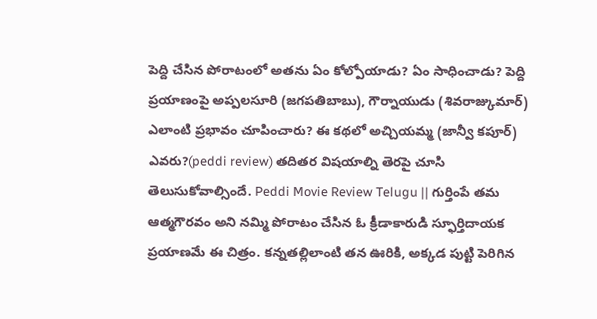పెద్ది చేసిన పోరాటంలో అతను ఏం కోల్పోయాడు? ఏం సాధించాడు? పెద్ది ప్రయాణంపై అప్పలసూరి (జగపతిబాబు), గౌర్నాయుడు (శివరాజ్కుమార్) ఎలాంటి ప్రభావం చూపించారు? ఈ కథలో అచ్చియమ్మ (జాన్వీ కపూర్) ఎవరు?(peddi review) తదితర విషయాల్ని తెరపై చూసి తెలుసుకోవాల్సిందే. Peddi Movie Review Telugu || గుర్తింపే తమ ఆత్మగౌరవం అని నమ్మి పోరాటం చేసిన ఓ క్రీడాకారుడి స్ఫూర్తిదాయక ప్రయాణమే ఈ చిత్రం. కన్నతల్లిలాంటి తన ఊరికి, అక్కడ పుట్టి పెరిగిన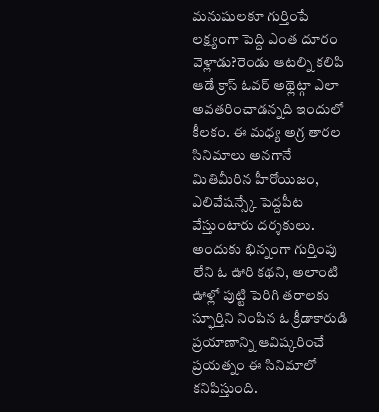మనుషులకూ గుర్తింపే లక్ష్యంగా పెద్ది ఎంత దూరం వెళ్లాడు?రెండు ఆటల్ని కలిపి ఆడే క్రాస్ ఓవర్ అథ్లెట్గా ఎలా అవతరించాడన్నది ఇందులో కీలకం. ఈ మధ్య అగ్ర తారల సినిమాలు అనగానే మితిమీరిన హీరోయిజం, ఎలివేషన్స్కే పెద్దపీట వేస్తుంటారు దర్శకులు. అందుకు భిన్నంగా గుర్తింపు లేని ఓ ఊరి కథని, అలాంటి ఊళ్లో పుట్టి పెరిగి తరాలకు స్ఫూర్తిని నింపిన ఓ క్రీడాకారుడి ప్రయాణాన్ని ఆవిష్కరించే ప్రయత్నం ఈ సినిమాలో కనిపిస్తుంది.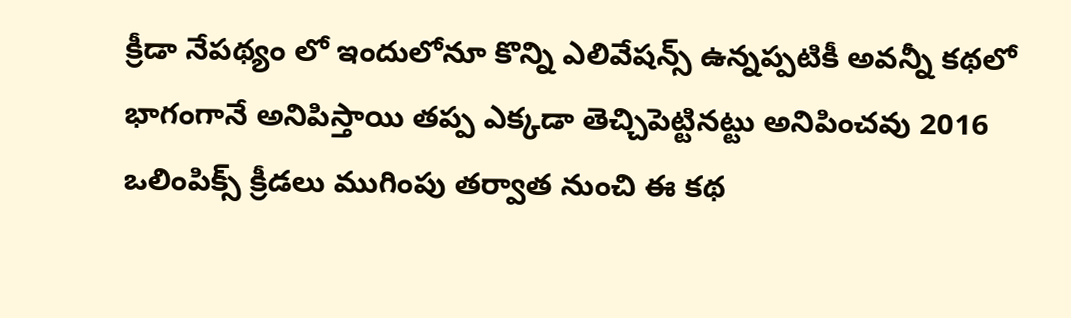క్రీడా నేపథ్యం లో ఇందులోనూ కొన్ని ఎలివేషన్స్ ఉన్నప్పటికీ అవన్నీ కథలో భాగంగానే అనిపిస్తాయి తప్ప ఎక్కడా తెచ్చిపెట్టినట్టు అనిపించవు 2016 ఒలింపిక్స్ క్రీడలు ముగింపు తర్వాత నుంచి ఈ కథ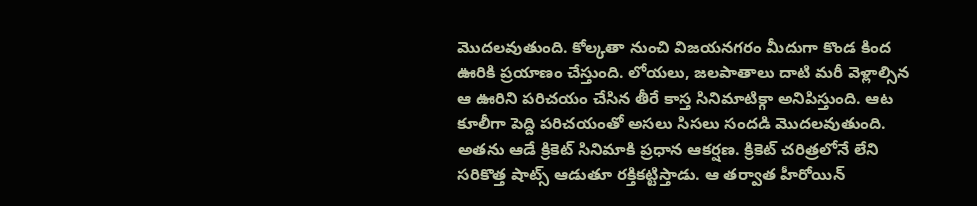మొదలవుతుంది. కోల్కతా నుంచి విజయనగరం మీదుగా కొండ కింద ఊరికి ప్రయాణం చేస్తుంది. లోయలు, జలపాతాలు దాటి మరీ వెళ్లాల్సిన ఆ ఊరిని పరిచయం చేసిన తీరే కాస్త సినిమాటిక్గా అనిపిస్తుంది. ఆట కూలీగా పెద్ది పరిచయంతో అసలు సిసలు సందడి మొదలవుతుంది. అతను ఆడే క్రికెట్ సినిమాకి ప్రధాన ఆకర్షణ. క్రికెట్ చరిత్రలోనే లేని సరికొత్త షాట్స్ ఆడుతూ రక్తికట్టిస్తాడు. ఆ తర్వాత హీరోయిన్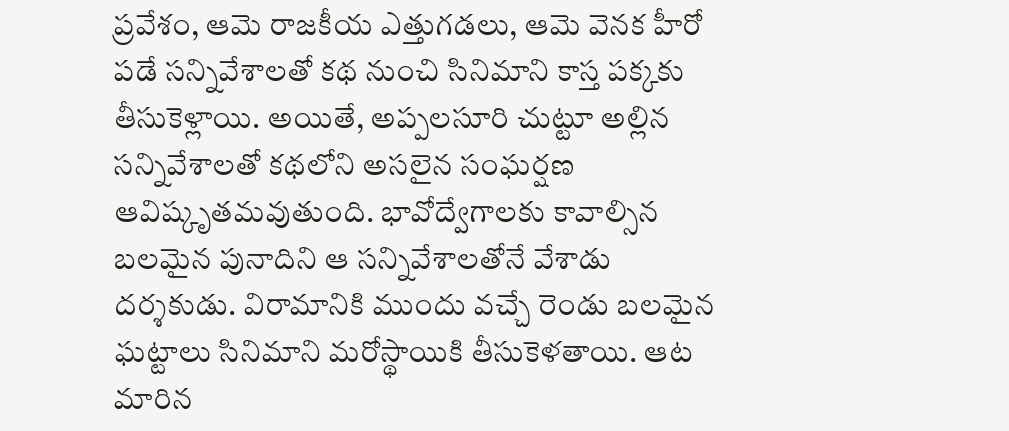ప్రవేశం, ఆమె రాజకీయ ఎత్తుగడలు, ఆమె వెనక హీరో పడే సన్నివేశాలతో కథ నుంచి సినిమాని కాస్త పక్కకు తీసుకెళ్లాయి. అయితే, అప్పలసూరి చుట్టూ అల్లిన సన్నివేశాలతో కథలోని అసలైన సంఘర్షణ ఆవిష్కృతమవుతుంది. భావోద్వేగాలకు కావాల్సిన బలమైన పునాదిని ఆ సన్నివేశాలతోనే వేశాడు దర్శకుడు. విరామానికి ముందు వచ్చే రెండు బలమైన ఘట్టాలు సినిమాని మరోస్థాయికి తీసుకెళతాయి. ఆట మారిన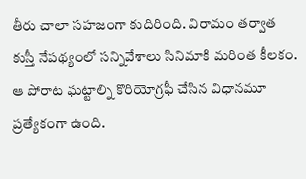తీరు చాలా సహజంగా కుదిరింది. విరామం తర్వాత కుస్తీ నేపథ్యంలో సన్నివేశాలు సినిమాకి మరింత కీలకం. ఆ పోరాట ఘట్టాల్ని కొరియోగ్రఫీ చేసిన విధానమూ ప్రత్యేకంగా ఉంది.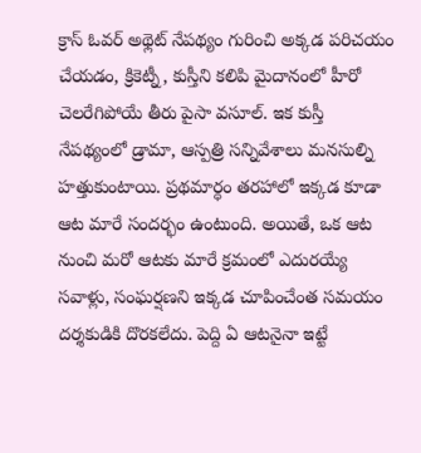క్రాస్ ఓవర్ అథ్లెట్ నేపథ్యం గురించి అక్కడ పరిచయం చేయడం, క్రికెట్నీ, కుస్తీని కలిపి మైదానంలో హీరో చెలరేగిపోయే తీరు పైసా వసూల్. ఇక కుస్తీ నేపథ్యంలో డ్రామా, ఆస్పత్రి సన్నివేశాలు మనసుల్ని హత్తుకుంటాయి. ప్రథమార్ధం తరహాలో ఇక్కడ కూడా ఆట మారే సందర్భం ఉంటుంది. అయితే, ఒక ఆట నుంచి మరో ఆటకు మారే క్రమంలో ఎదురయ్యే సవాళ్లు, సంఘర్షణని ఇక్కడ చూపించేంత సమయం దర్శకుడికి దొరకలేదు. పెద్ది ఏ ఆటనైనా ఇట్టే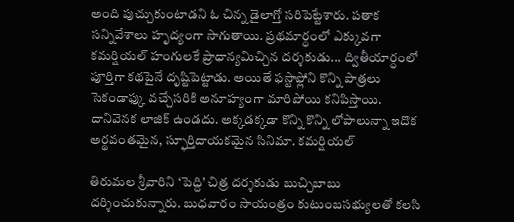అంది పుచ్చుకుంటాడని ఓ చిన్న డైలాగ్తో సరిపెట్టేశారు. పతాక సన్నివేశాలు హృద్యంగా సాగుతాయి. ప్రథమార్ధంలో ఎక్కువగా కమర్షియల్ హంగులకే ప్రాధాన్యమిచ్చిన దర్శకుడు... ద్వితీయార్ధంలో పూర్తిగా కథపైనే దృష్టిపెట్టాడు. అయితే ఫస్టాఫ్లోని కొన్ని పాత్రలు సెకండాఫ్కు వచ్చేసరికి అనూహ్యంగా మారిపోయి కనిపిస్తాయి. దానివెనక లాజిక్ ఉండదు. అక్కడక్కడా కొన్ని కొన్ని లోపాలున్నా ఇదొక అర్థవంతమైన, స్ఫూర్తిదాయకమైన సినిమా. కమర్షియల్

తిరుమల శ్రీవారిని ‘పెద్ది’ చిత్ర దర్శకుడు బుచ్చిబాబు దర్శించుకున్నారు. బుధవారం సాయంత్రం కుటుంబసభ్యులతో కలసి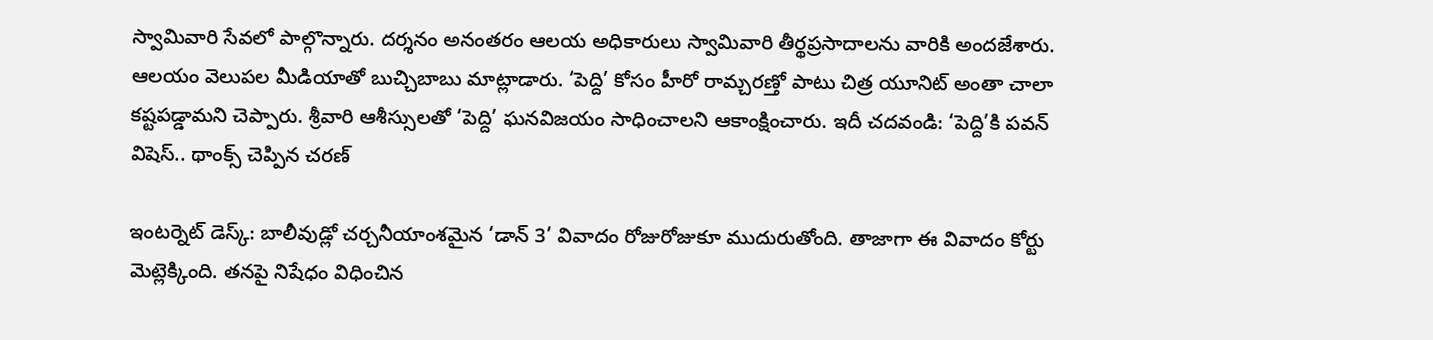స్వామివారి సేవలో పాల్గొన్నారు. దర్శనం అనంతరం ఆలయ అధికారులు స్వామివారి తీర్థప్రసాదాలను వారికి అందజేశారు. ఆలయం వెలుపల మీడియాతో బుచ్చిబాబు మాట్లాడారు. ‘పెద్ది’ కోసం హీరో రామ్చరణ్తో పాటు చిత్ర యూనిట్ అంతా చాలా కష్టపడ్డామని చెప్పారు. శ్రీవారి ఆశీస్సులతో ‘పెద్ది’ ఘనవిజయం సాధించాలని ఆకాంక్షించారు. ఇదీ చదవండి: ‘పెద్ది’కి పవన్ విషెస్.. థాంక్స్ చెప్పిన చరణ్

ఇంటర్నెట్ డెస్క్: బాలీవుడ్లో చర్చనీయాంశమైన ‘డాన్ 3’ వివాదం రోజురోజుకూ ముదురుతోంది. తాజాగా ఈ వివాదం కోర్టు మెట్లెక్కింది. తనపై నిషేధం విధించిన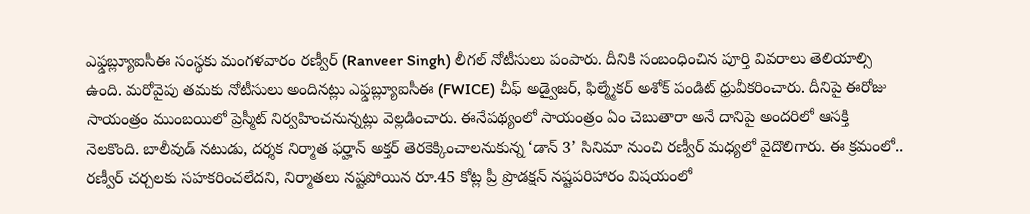ఎఫ్డబ్ల్యూఐసీఈ సంస్థకు మంగళవారం రణ్వీర్ (Ranveer Singh) లీగల్ నోటీసులు పంపారు. దీనికి సంబంధించిన పూర్తి వివరాలు తెలియాల్సి ఉంది. మరోవైపు తమకు నోటీసులు అందినట్లు ఎఫ్డబ్ల్యూఐసీఈ (FWICE) చీఫ్ అడ్వైజర్, ఫిల్మ్మేకర్ అశోక్ పండిట్ ధ్రువీకరించారు. దీనిపై ఈరోజు సాయంత్రం ముంబయిలో ప్రెస్మీట్ నిర్వహించనున్నట్లు వెల్లడించారు. ఈనేపథ్యంలో సాయంత్రం ఏం చెబుతారా అనే దానిపై అందరిలో ఆసక్తి నెలకొంది. బాలీవుడ్ నటుడు, దర్శక నిర్మాత ఫర్హాన్ అక్తర్ తెరకెక్కించాలనుకున్న ‘డాన్ 3’ సినిమా నుంచి రణ్వీర్ మధ్యలో వైదొలిగారు. ఈ క్రమంలో.. రణ్వీర్ చర్చలకు సహకరించలేదని, నిర్మాతలు నష్టపోయిన రూ.45 కోట్ల ప్రీ ప్రొడక్షన్ నష్టపరిహారం విషయంలో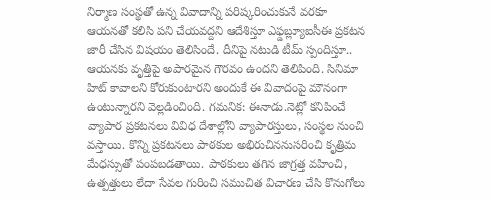నిర్మాణ సంస్థతో ఉన్న వివాదాన్ని పరిష్కరించుకునే వరకూ ఆయనతో కలిసి పని చేయవద్దని ఆదేశిస్తూ ఎఫ్డబ్ల్యూఐసీఈ ప్రకటన జారీ చేసిన విషయం తెలిసిందే. దీనిపై నటుడి టీమ్ స్పందిస్తూ.. ఆయనకు వృత్తిపై అపారమైన గౌరవం ఉందని తెలిపింది. సినిమా హిట్ కావాలని కోరుకుంటారని అందుకే ఈ వివాదంపై మౌనంగా ఉంటున్నారని వెల్లడించింది. గమనిక: ఈనాడు.నెట్లో కనిపించే వ్యాపార ప్రకటనలు వివిధ దేశాల్లోని వ్యాపారస్తులు, సంస్థల నుంచి వస్తాయి. కొన్ని ప్రకటనలు పాఠకుల అభిరుచిననుసరించి కృత్రిమ మేధస్సుతో పంపబడతాయి. పాఠకులు తగిన జాగ్రత్త వహించి, ఉత్పత్తులు లేదా సేవల గురించి సముచిత విచారణ చేసి కొనుగోలు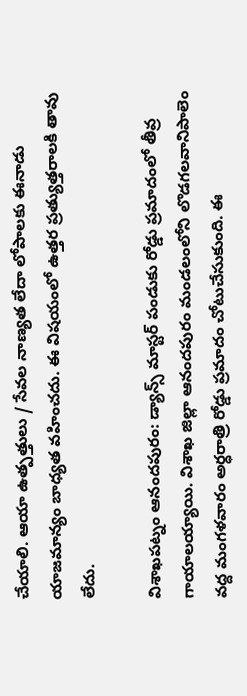చేయాలి. ఆయా ఉత్పత్తులు / సేవల నాణ్యత లేదా లోపాలకు ఈనాడు యాజమాన్యం బాధ్యత వహించదు. ఈ విషయంలో ఉత్తర ప్రత్యుత్తరాలకి తావు లేదు.

విశాఖపట్నం ఆనందపురం: డ్యాన్స్ మాస్టర్ పండుకు రోడ్డు ప్రమాదంలో తీవ్ర గాయాలయ్యాయి. విశాఖ జిల్లా ఆనందపురం మండలంలోని లొడగలవానిపాలెం వద్ద మంగళవారం అర్ధరాత్రి రోడ్డు ప్రమాదం చోటుచేసుకుంది. ఈ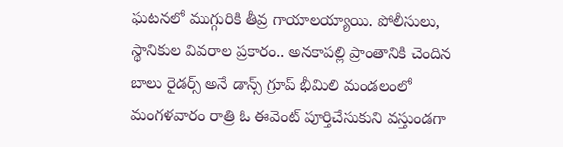ఘటనలో ముగ్గురికి తీవ్ర గాయాలయ్యాయి. పోలీసులు, స్థానికుల వివరాల ప్రకారం.. అనకాపల్లి ప్రాంతానికి చెందిన బాలు రైడర్స్ అనే డాన్స్ గ్రూప్ భీమిలి మండలంలో మంగళవారం రాత్రి ఓ ఈవెంట్ పూర్తిచేసుకుని వస్తుండగా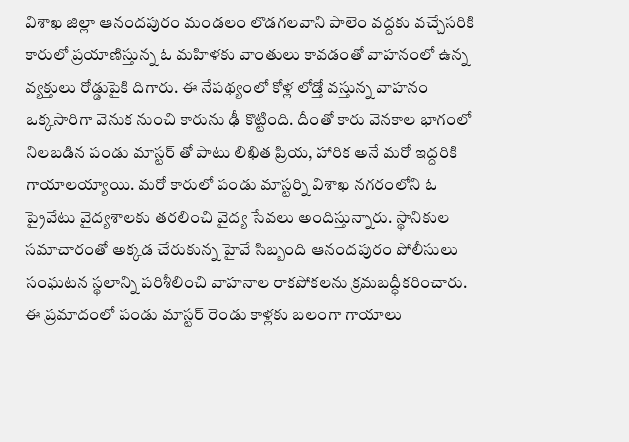విశాఖ జిల్లా ఆనందపురం మండలం లొడగలవాని పాలెం వద్దకు వచ్చేసరికి కారులో ప్రయాణిస్తున్న ఓ మహిళకు వాంతులు కావడంతో వాహనంలో ఉన్న వ్యక్తులు రోడ్డుపైకి దిగారు. ఈ నేపథ్యంలో కోళ్ల లోడ్తో వస్తున్న వాహనం ఒక్కసారిగా వెనుక నుంచి కారును ఢీ కొట్టింది. దీంతో కారు వెనకాల భాగంలో నిలబడిన పండు మాస్టర్ తో పాటు లిఖిత ప్రియ, హారిక అనే మరో ఇద్దరికి గాయాలయ్యాయి. మరో కారులో పండు మాస్టర్ని విశాఖ నగరంలోని ఓ ప్రైవేటు వైద్యశాలకు తరలించి వైద్య సేవలు అందిస్తున్నారు. స్థానికుల సమాచారంతో అక్కడ చేరుకున్న హైవే సిబ్బంది ఆనందపురం పోలీసులు సంఘటన స్థలాన్ని పరిశీలించి వాహనాల రాకపోకలను క్రమబద్ధీకరించారు. ఈ ప్రమాదంలో పండు మాస్టర్ రెండు కాళ్లకు బలంగా గాయాలు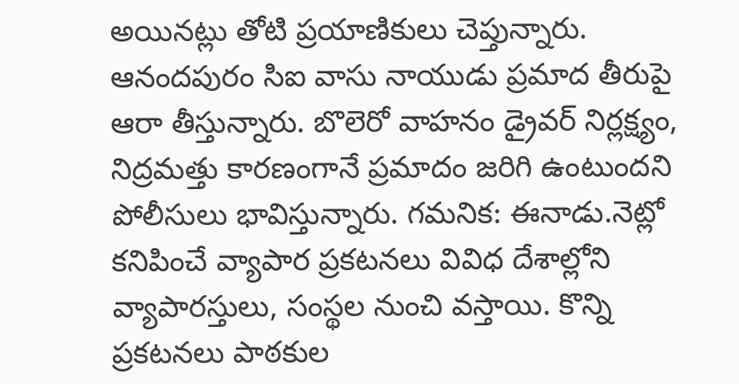అయినట్లు తోటి ప్రయాణికులు చెప్తున్నారు. ఆనందపురం సిఐ వాసు నాయుడు ప్రమాద తీరుపై ఆరా తీస్తున్నారు. బొలెరో వాహనం డ్రైవర్ నిర్లక్ష్యం, నిద్రమత్తు కారణంగానే ప్రమాదం జరిగి ఉంటుందని పోలీసులు భావిస్తున్నారు. గమనిక: ఈనాడు.నెట్లో కనిపించే వ్యాపార ప్రకటనలు వివిధ దేశాల్లోని వ్యాపారస్తులు, సంస్థల నుంచి వస్తాయి. కొన్ని ప్రకటనలు పాఠకుల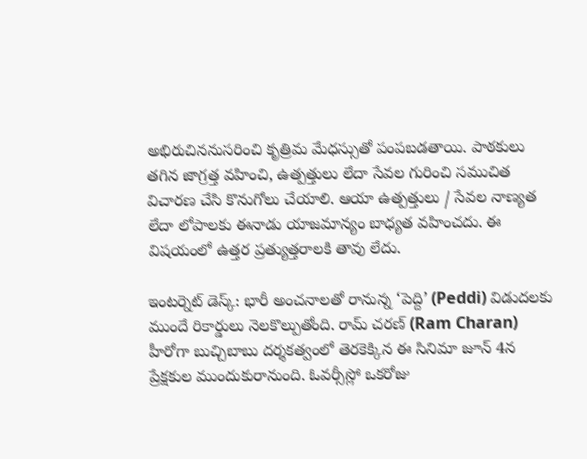అభిరుచిననుసరించి కృత్రిమ మేధస్సుతో పంపబడతాయి. పాఠకులు తగిన జాగ్రత్త వహించి, ఉత్పత్తులు లేదా సేవల గురించి సముచిత విచారణ చేసి కొనుగోలు చేయాలి. ఆయా ఉత్పత్తులు / సేవల నాణ్యత లేదా లోపాలకు ఈనాడు యాజమాన్యం బాధ్యత వహించదు. ఈ విషయంలో ఉత్తర ప్రత్యుత్తరాలకి తావు లేదు.

ఇంటర్నెట్ డెస్క్: భారీ అంచనాలతో రానున్న ‘పెద్ది’ (Peddi) విడుదలకు ముందే రికార్డులు నెలకొల్పుతోంది. రామ్ చరణ్ (Ram Charan) హీరోగా బుచ్చిబాబు దర్శకత్వంలో తెరకెక్కిన ఈ సినిమా జూన్ 4న ప్రేక్షకుల ముందుకురానుంది. ఓవర్సీస్లో ఒకరోజు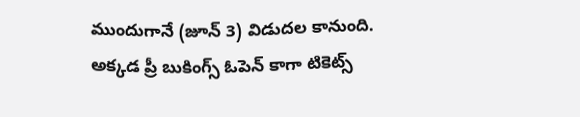ముందుగానే (జూన్ 3) విడుదల కానుంది. అక్కడ ప్రీ బుకింగ్స్ ఓపెన్ కాగా టికెట్స్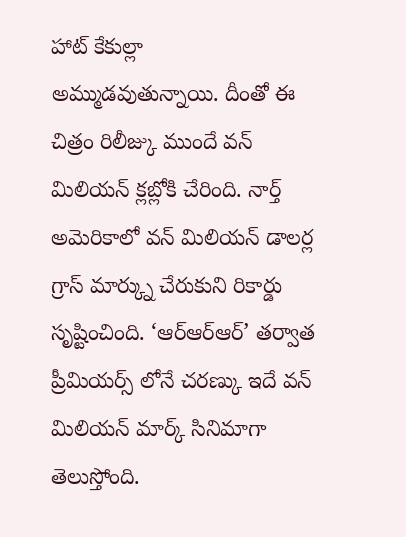హాట్ కేకుల్లా అమ్ముడవుతున్నాయి. దీంతో ఈ చిత్రం రిలీజ్కు ముందే వన్ మిలియన్ క్లబ్లోకి చేరింది. నార్త్ అమెరికాలో వన్ మిలియన్ డాలర్ల గ్రాస్ మార్క్ను చేరుకుని రికార్డు సృష్టించింది. ‘ఆర్ఆర్ఆర్’ తర్వాత ప్రీమియర్స్ లోనే చరణ్కు ఇదే వన్ మిలియన్ మార్క్ సినిమాగా తెలుస్తోంది.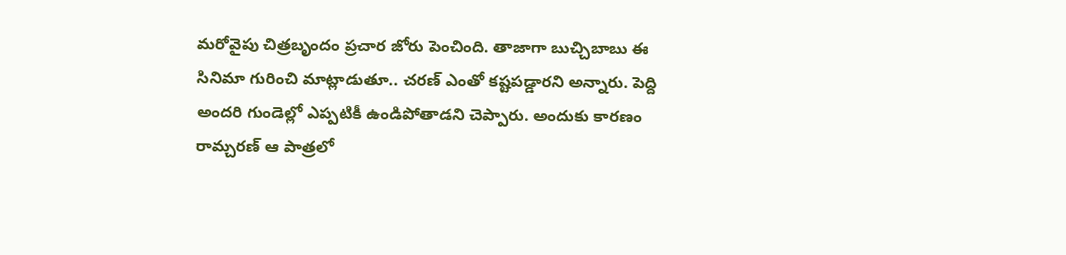మరోవైపు చిత్రబృందం ప్రచార జోరు పెంచింది. తాజాగా బుచ్చిబాబు ఈ సినిమా గురించి మాట్లాడుతూ.. చరణ్ ఎంతో కష్టపడ్డారని అన్నారు. పెద్ది అందరి గుండెల్లో ఎప్పటికీ ఉండిపోతాడని చెప్పారు. అందుకు కారణం రామ్చరణ్ ఆ పాత్రలో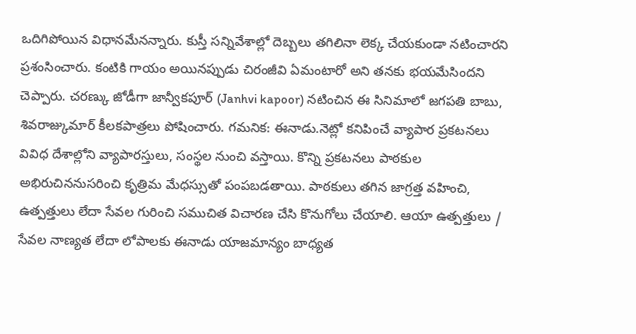ఒదిగిపోయిన విధానమేనన్నారు. కుస్తీ సన్నివేశాల్లో దెబ్బలు తగిలినా లెక్క చేయకుండా నటించారని ప్రశంసించారు. కంటికి గాయం అయినప్పుడు చిరంజీవి ఏమంటారో అని తనకు భయమేసిందని చెప్పారు. చరణ్కు జోడీగా జాన్వీకపూర్ (Janhvi kapoor) నటించిన ఈ సినిమాలో జగపతి బాబు, శివరాజ్కుమార్ కీలకపాత్రలు పోషించారు. గమనిక: ఈనాడు.నెట్లో కనిపించే వ్యాపార ప్రకటనలు వివిధ దేశాల్లోని వ్యాపారస్తులు, సంస్థల నుంచి వస్తాయి. కొన్ని ప్రకటనలు పాఠకుల అభిరుచిననుసరించి కృత్రిమ మేధస్సుతో పంపబడతాయి. పాఠకులు తగిన జాగ్రత్త వహించి, ఉత్పత్తులు లేదా సేవల గురించి సముచిత విచారణ చేసి కొనుగోలు చేయాలి. ఆయా ఉత్పత్తులు / సేవల నాణ్యత లేదా లోపాలకు ఈనాడు యాజమాన్యం బాధ్యత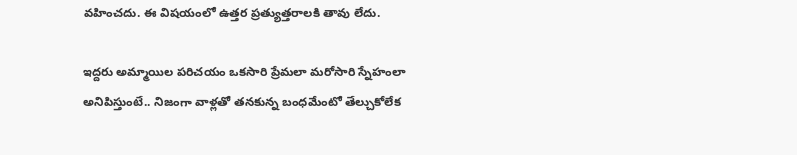వహించదు. ఈ విషయంలో ఉత్తర ప్రత్యుత్తరాలకి తావు లేదు.

ఇద్దరు అమ్మాయిల పరిచయం ఒకసారి ప్రేమలా మరోసారి స్నేహంలా అనిపిస్తుంటే.. నిజంగా వాళ్లతో తనకున్న బంధమేంటో తేల్చుకోలేక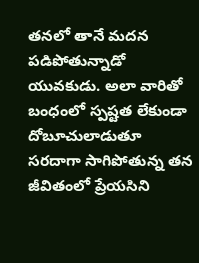తనలో తానే మదన పడిపోతున్నాడో యువకుడు. అలా వారితో బంధంలో స్పష్టత లేకుండా దోబూచులాడుతూ సరదాగా సాగిపోతున్న తన జీవితంలో ప్రేయసిని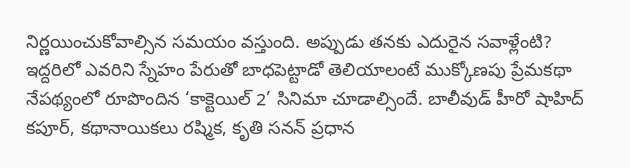నిర్ణయించుకోవాల్సిన సమయం వస్తుంది. అప్పుడు తనకు ఎదురైన సవాళ్లేంటి? ఇద్దరిలో ఎవరిని స్నేహం పేరుతో బాధపెట్టాడో తెలియాలంటే ముక్కోణపు ప్రేమకథా నేపథ్యంలో రూపొందిన ‘కాక్టెయిల్ 2’ సినిమా చూడాల్సిందే. బాలీవుడ్ హీరో షాహిద్ కపూర్, కథానాయికలు రష్మిక, కృతి సనన్ ప్రధాన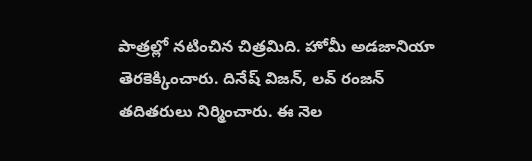పాత్రల్లో నటించిన చిత్రమిది. హోమీ అడజానియా తెరకెక్కించారు. దినేష్ విజన్, లవ్ రంజన్ తదితరులు నిర్మించారు. ఈ నెల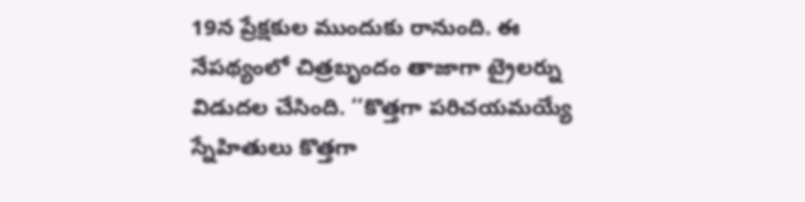19న ప్రేక్షకుల ముందుకు రానుంది. ఈ నేపథ్యంలో చిత్రబృందం తాజాగా ట్రైలర్ను విడుదల చేసింది. ‘‘కొత్తగా పరిచయమయ్యే స్నేహితులు కొత్తగా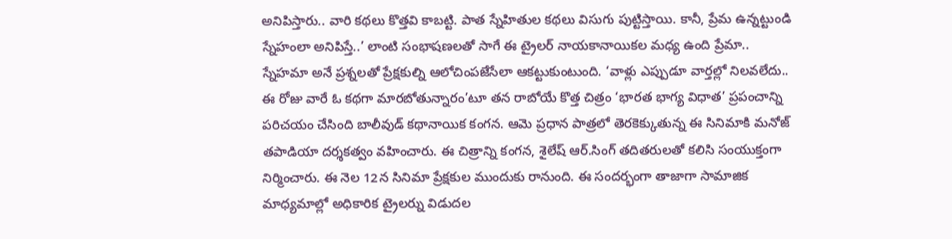అనిపిస్తారు.. వారి కథలు కొత్తవి కాబట్టి. పాత స్నేహితుల కథలు విసుగు పుట్టిస్తాయి. కానీ, ప్రేమ ఉన్నట్టుండి స్నేహంలా అనిపిస్తే..’ లాంటి సంభాషణలతో సాగే ఈ ట్రైలర్ నాయకానాయికల మధ్య ఉంది ప్రేమా.. స్నేహమా అనే ప్రశ్నలతో ప్రేక్షకుల్ని ఆలోచింపజేసేలా ఆకట్టుకుంటుంది. ‘వాళ్లు ఎప్పుడూ వార్తల్లో నిలవలేదు.. ఈ రోజు వారే ఓ కథగా మారబోతున్నారం’టూ తన రాబోయే కొత్త చిత్రం ‘భారత భాగ్య విధాత’ ప్రపంచాన్ని పరిచయం చేసింది బాలీవుడ్ కథానాయిక కంగన. ఆమె ప్రధాన పాత్రలో తెరకెక్కుతున్న ఈ సినిమాకి మనోజ్ తపాడియా దర్శకత్వం వహించారు. ఈ చిత్రాన్ని కంగన, శైలేష్ ఆర్.సింగ్ తదితరులతో కలిసి సంయుక్తంగా నిర్మించారు. ఈ నెల 12న సినిమా ప్రేక్షకుల ముందుకు రానుంది. ఈ సందర్భంగా తాజాగా సామాజిక మాధ్యమాల్లో అధికారిక ట్రైలర్ను విడుదల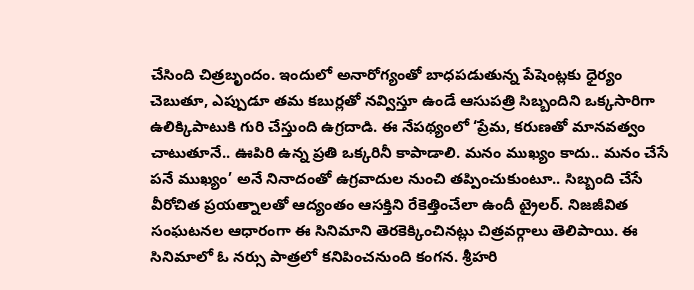చేసింది చిత్రబృందం. ఇందులో అనారోగ్యంతో బాధపడుతున్న పేషెంట్లకు ధైర్యం చెబుతూ, ఎప్పుడూ తమ కబుర్లతో నవ్విస్తూ ఉండే ఆసుపత్రి సిబ్బందిని ఒక్కసారిగా ఉలిక్కిపాటుకి గురి చేస్తుంది ఉగ్రదాడి. ఈ నేపథ్యంలో ‘ప్రేమ, కరుణతో మానవత్వం చాటుతూనే.. ఊపిరి ఉన్న ప్రతి ఒక్కరినీ కాపాడాలి. మనం ముఖ్యం కాదు.. మనం చేసే పనే ముఖ్యం’ అనే నినాదంతో ఉగ్రవాదుల నుంచి తప్పించుకుంటూ.. సిబ్బంది చేసే వీరోచిత ప్రయత్నాలతో ఆద్యంతం ఆసక్తిని రేకెత్తించేలా ఉందీ ట్రైలర్. నిజజీవిత సంఘటనల ఆధారంగా ఈ సినిమాని తెరకెక్కించినట్లు చిత్రవర్గాలు తెలిపాయి. ఈ సినిమాలో ఓ నర్సు పాత్రలో కనిపించనుంది కంగన. శ్రీహరి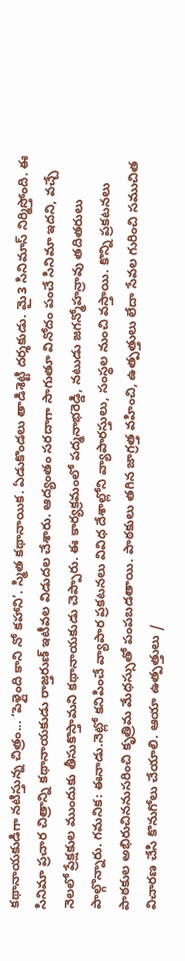కథానాయకుడిగా నటిస్తున్న చిత్రం... ‘పెళ్లైంది కాని నో కహాని’. స్మిత కథానాయిక. ఏడుకొండలు తాడిశెట్టి దర్శకుడు. మై3 సినిమాస్ నిర్మిస్తోంది. ఈ సినిమా ప్రచార చిత్రాన్ని కథానాయకుడు రాజ్తరుణ్ ఇటీవల విడుదల చేశారు. ఆద్యంతం సరదాగా సాగుతూ వినోదం పంచే సినిమా ఇదని, వచ్చే నెలలో ప్రేక్షకుల ముందుకు తీసుకొస్తామని కథానాయకుడు చెప్పారు. ఈ కార్యక్రమంలో పద్మనాభరెడ్డి, నటుడు జగన్మోహన్రావు తదితరులు పాల్గొన్నారు. గమనిక: ఈనాడు.నెట్లో కనిపించే వ్యాపార ప్రకటనలు వివిధ దేశాల్లోని వ్యాపారస్తులు, సంస్థల నుంచి వస్తాయి. కొన్ని ప్రకటనలు పాఠకుల అభిరుచిననుసరించి కృత్రిమ మేధస్సుతో పంపబడతాయి. పాఠకులు తగిన జాగ్రత్త వహించి, ఉత్పత్తులు లేదా సేవల గురించి సముచిత విచారణ చేసి కొనుగోలు చేయాలి. ఆయా ఉత్పత్తులు /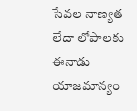సేవల నాణ్యత లేదా లోపాలకు ఈనాడు యాజమాన్యం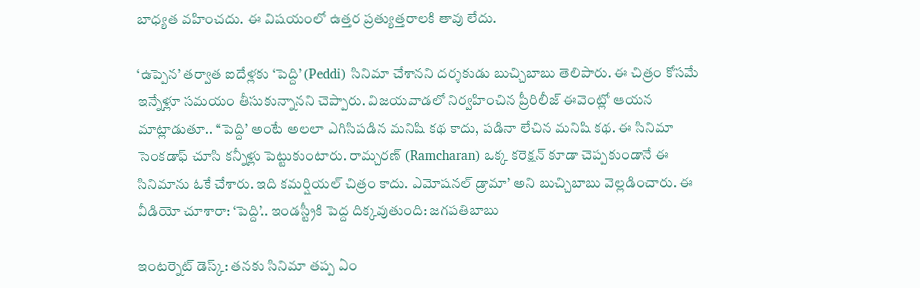బాధ్యత వహించదు. ఈ విషయంలో ఉత్తర ప్రత్యుత్తరాలకి తావు లేదు.

‘ఉప్పెన’ తర్వాత ఐదేళ్లకు ‘పెద్ది’ (Peddi) సినిమా చేశానని దర్శకుడు బుచ్చిబాబు తెలిపారు. ఈ చిత్రం కోసమే ఇన్నేళ్లూ సమయం తీసుకున్నానని చెప్పారు. విజయవాడలో నిర్వహించిన ప్రీరిలీజ్ ఈవెంట్లో ఆయన మాట్లాడుతూ.. ‘‘పెద్ది’ అంటే అలలా ఎగిసిపడిన మనిషి కథ కాదు, పడినా లేచిన మనిషి కథ. ఈ సినిమా సెంకడాఫ్ చూసి కన్నీళ్లు పెట్టుకుంటారు. రామ్చరణ్ (Ramcharan) ఒక్క కరెక్షన్ కూడా చెప్పకుండానే ఈ సినిమాను ఓకే చేశారు. ఇది కమర్షియల్ చిత్రం కాదు. ఎమోషనల్ డ్రామా’ అని బుచ్చిబాబు వెల్లడించారు. ఈ వీడియో చూశారా: ‘పెద్ది’.. ఇండస్ట్రీకి పెద్ద దిక్కవుతుంది: జగపతిబాబు

ఇంటర్నెట్ డెస్క్: తనకు సినిమా తప్ప ఏం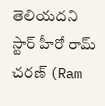తెలియదని స్టార్ హీరో రామ్ చరణ్ (Ram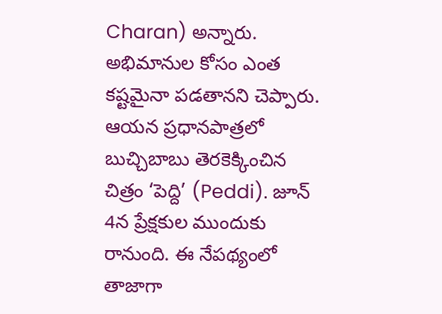Charan) అన్నారు. అభిమానుల కోసం ఎంత కష్టమైనా పడతానని చెప్పారు. ఆయన ప్రధానపాత్రలో బుచ్చిబాబు తెరకెక్కించిన చిత్రం ‘పెద్ది’ (Peddi). జూన్ 4న ప్రేక్షకుల ముందుకు రానుంది. ఈ నేపథ్యంలో తాజాగా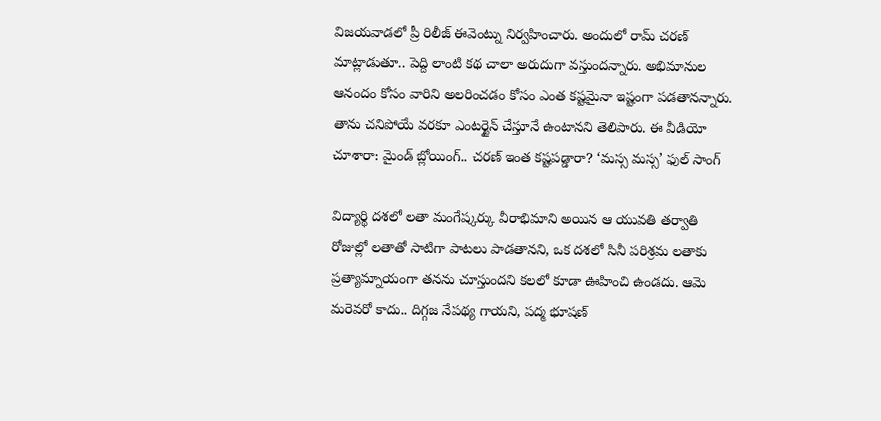విజయవాడలో ప్రీ రిలీజ్ ఈవెంట్ను నిర్వహించారు. అందులో రామ్ చరణ్ మాట్లాడుతూ.. పెద్ది లాంటి కథ చాలా అరుదుగా వస్తుందన్నారు. అభిమానుల ఆనందం కోసం వారిని అలరించడం కోసం ఎంత కష్టమైనా ఇష్టంగా పడతానన్నారు. తాను చనిపోయే వరకూ ఎంటర్టైన్ చేస్తూనే ఉంటానని తెలిపారు. ఈ వీడియో చూశారా: మైండ్ బ్లోయింగ్.. చరణ్ ఇంత కష్టపడ్డారా? ‘మస్స మస్స’ ఫుల్ సాంగ్

విద్యార్థి దశలో లతా మంగేష్కర్కు వీరాభిమాని అయిన ఆ యువతి తర్వాతి రోజుల్లో లతాతో సాటిగా పాటలు పాడతానని, ఒక దశలో సినీ పరిశ్రమ లతాకు ప్రత్యామ్నాయంగా తనను చూస్తుందని కలలో కూడా ఊహించి ఉండదు. ఆమె మరెవరో కాదు.. దిగ్గజ నేపథ్య గాయని, పద్మ భూషణ్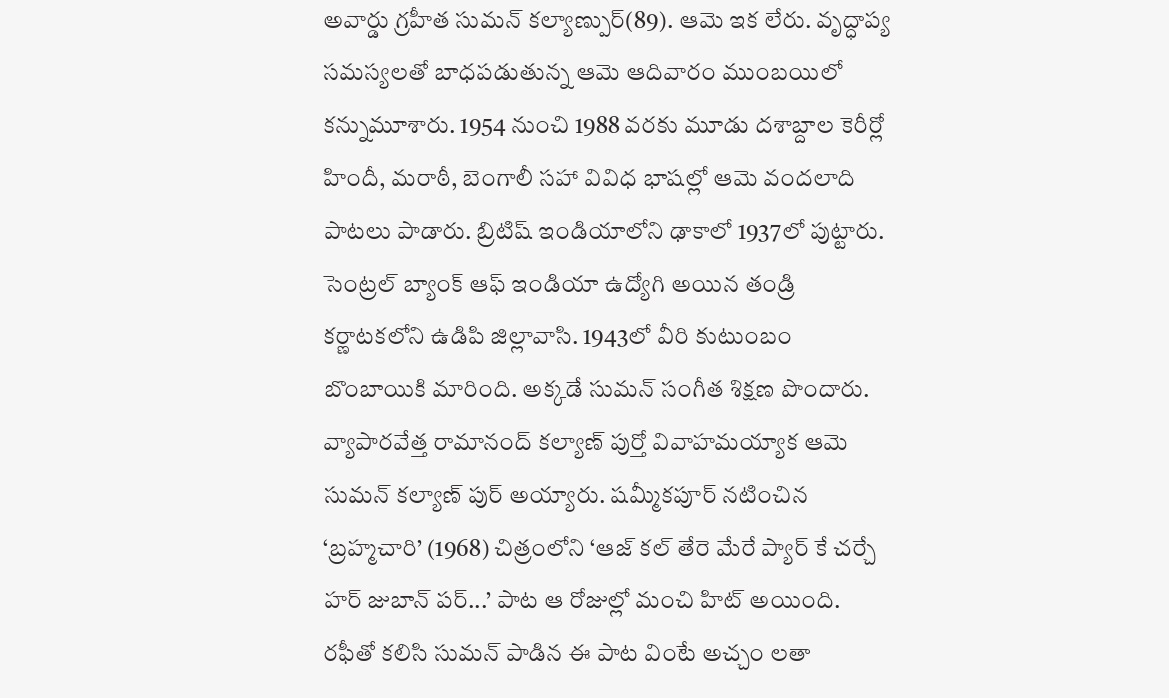అవార్డు గ్రహీత సుమన్ కల్యాణ్పుర్(89). ఆమె ఇక లేరు. వృద్ధాప్య సమస్యలతో బాధపడుతున్న ఆమె ఆదివారం ముంబయిలో కన్నుమూశారు. 1954 నుంచి 1988 వరకు మూడు దశాబ్దాల కెరీర్లో హిందీ, మరాఠీ, బెంగాలీ సహా వివిధ భాషల్లో ఆమె వందలాది పాటలు పాడారు. బ్రిటిష్ ఇండియాలోని ఢాకాలో 1937లో పుట్టారు. సెంట్రల్ బ్యాంక్ ఆఫ్ ఇండియా ఉద్యోగి అయిన తండ్రి కర్ణాటకలోని ఉడిపి జిల్లావాసి. 1943లో వీరి కుటుంబం బొంబాయికి మారింది. అక్కడే సుమన్ సంగీత శిక్షణ పొందారు. వ్యాపారవేత్త రామానంద్ కల్యాణ్ పుర్తో వివాహమయ్యాక ఆమె సుమన్ కల్యాణ్ పుర్ అయ్యారు. షమ్మీకపూర్ నటించిన ‘బ్రహ్మచారి’ (1968) చిత్రంలోని ‘ఆజ్ కల్ తేరె మేరే ప్యార్ కే చర్చే హర్ జుబాన్ పర్...’ పాట ఆ రోజుల్లో మంచి హిట్ అయింది. రఫీతో కలిసి సుమన్ పాడిన ఈ పాట వింటే అచ్చం లతా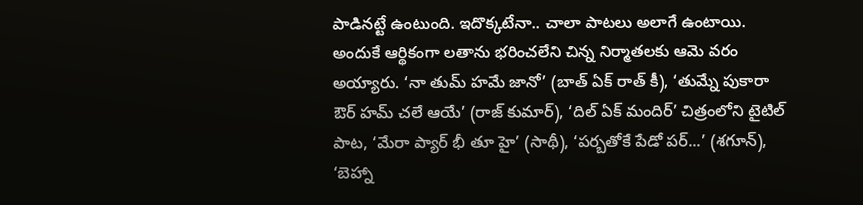పాడినట్టే ఉంటుంది. ఇదొక్కటేనా.. చాలా పాటలు అలాగే ఉంటాయి. అందుకే ఆర్థికంగా లతాను భరించలేని చిన్న నిర్మాతలకు ఆమె వరం అయ్యారు. ‘నా తుమ్ హమే జానో’ (బాత్ ఏక్ రాత్ కీ), ‘తుమ్నే పుకారా ఔర్ హమ్ చలే ఆయే’ (రాజ్ కుమార్), ‘దిల్ ఏక్ మందిర్’ చిత్రంలోని టైటిల్ పాట, ‘మేరా ప్యార్ భీ తూ హై’ (సాథీ), ‘పర్బతోకే పేడో పర్...’ (శగూన్), ‘బెహ్నా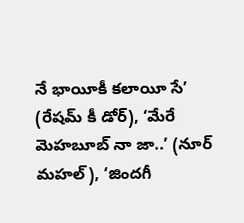నే భాయీకీ కలాయీ సే’ (రేషమ్ కీ డోర్), ‘మేరే మెహబూబ్ నా జా..’ (నూర్ మహల్), ‘జిందగీ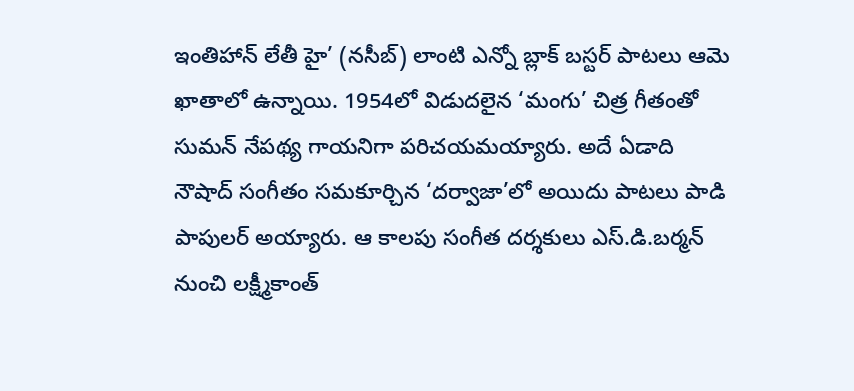ఇంతిహాన్ లేతీ హై’ (నసీబ్) లాంటి ఎన్నో బ్లాక్ బస్టర్ పాటలు ఆమె ఖాతాలో ఉన్నాయి. 1954లో విడుదలైన ‘మంగు’ చిత్ర గీతంతో సుమన్ నేపథ్య గాయనిగా పరిచయమయ్యారు. అదే ఏడాది నౌషాద్ సంగీతం సమకూర్చిన ‘దర్వాజా’లో అయిదు పాటలు పాడి పాపులర్ అయ్యారు. ఆ కాలపు సంగీత దర్శకులు ఎస్.డి.బర్మన్ నుంచి లక్ష్మీకాంత్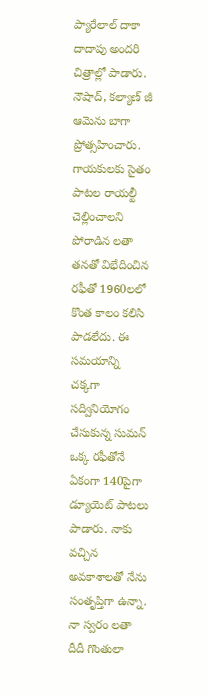ప్యారేలాల్ దాకా దాదాపు అందరి చిత్రాల్లో పాడారు. నౌషాద్, కల్యాణ్ జీ ఆమెను బాగా ప్రోత్సహించారు. గాయకులకు సైతం పాటల రాయల్టీ చెల్లించాలని పోరాడిన లతా తనతో విభేదించిన రఫీతో 1960లలో కొంత కాలం కలిసి పాడలేదు. ఈ సమయాన్ని చక్కగా సద్వినియోగం చేసుకున్న సుమన్ ఒక్క రఫీతోనే ఏకంగా 140పైగా డ్యూయెట్ పాటలు పాడారు. నాకు వచ్చిన అవకాశాలతో నేను సంతృప్తిగా ఉన్నా. నా స్వరం లతా దీదీ గొంతులా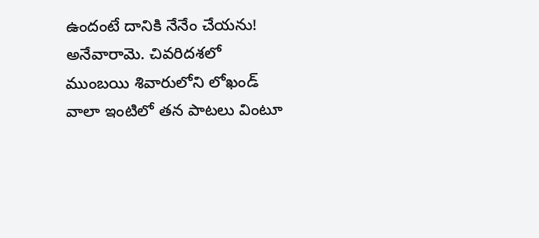ఉందంటే దానికి నేనేం చేయను! అనేవారామె. చివరిదశలో ముంబయి శివారులోని లోఖండ్ వాలా ఇంటిలో తన పాటలు వింటూ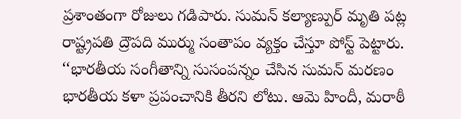ప్రశాంతంగా రోజులు గడిపారు. సుమన్ కల్యాణ్పుర్ మృతి పట్ల రాష్ట్రపతి ద్రౌపది ముర్ము సంతాపం వ్యక్తం చేస్తూ పోస్ట్ పెట్టారు. ‘‘భారతీయ సంగీతాన్ని సుసంపన్నం చేసిన సుమన్ మరణం భారతీయ కళా ప్రపంచానికి తీరని లోటు. ఆమె హిందీ, మరాఠీ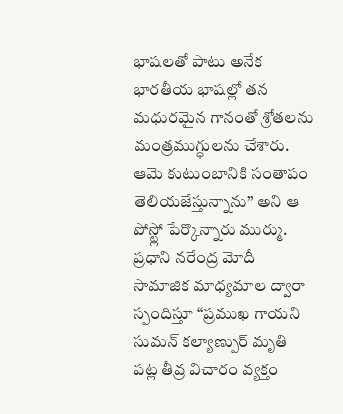భాషలతో పాటు అనేక భారతీయ భాషల్లో తన మధురమైన గానంతో శ్రోతలను మంత్రముగ్ధులను చేశారు. ఆమె కుటుంబానికి సంతాపం తెలియజేస్తున్నాను’’ అని ఆ పోస్ట్లో పేర్కొన్నారు ముర్ము. ప్రధాని నరేంద్ర మోదీ సామాజిక మాధ్యమాల ద్వారా స్పందిస్తూ ‘‘ప్రముఖ గాయని సుమన్ కల్యాణ్పుర్ మృతి పట్ల తీవ్ర విచారం వ్యక్తం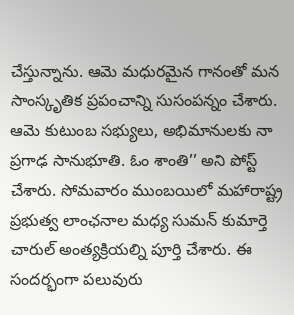చేస్తున్నాను. ఆమె మధురమైన గానంతో మన సాంస్కృతిక ప్రపంచాన్ని సుసంపన్నం చేశారు. ఆమె కుటుంబ సభ్యులు, అభిమానులకు నా ప్రగాఢ సానుభూతి. ఓం శాంతి’’ అని పోస్ట్ చేశారు. సోమవారం ముంబయిలో మహారాష్ట్ర ప్రభుత్వ లాంఛనాల మధ్య సుమన్ కుమార్తె చారుల్ అంత్యక్రియల్ని పూర్తి చేశారు. ఈ సందర్భంగా పలువురు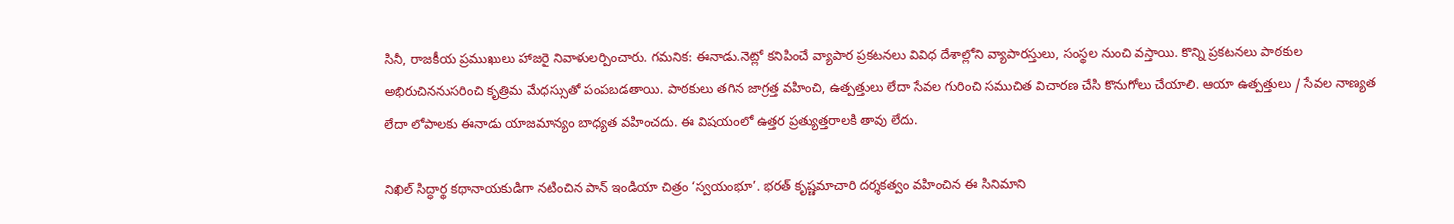సినీ, రాజకీయ ప్రముఖులు హాజరై నివాళులర్పించారు. గమనిక: ఈనాడు.నెట్లో కనిపించే వ్యాపార ప్రకటనలు వివిధ దేశాల్లోని వ్యాపారస్తులు, సంస్థల నుంచి వస్తాయి. కొన్ని ప్రకటనలు పాఠకుల అభిరుచిననుసరించి కృత్రిమ మేధస్సుతో పంపబడతాయి. పాఠకులు తగిన జాగ్రత్త వహించి, ఉత్పత్తులు లేదా సేవల గురించి సముచిత విచారణ చేసి కొనుగోలు చేయాలి. ఆయా ఉత్పత్తులు / సేవల నాణ్యత లేదా లోపాలకు ఈనాడు యాజమాన్యం బాధ్యత వహించదు. ఈ విషయంలో ఉత్తర ప్రత్యుత్తరాలకి తావు లేదు.

నిఖిల్ సిద్ధార్థ కథానాయకుడిగా నటించిన పాన్ ఇండియా చిత్రం ‘స్వయంభూ’. భరత్ కృష్ణమాచారి దర్శకత్వం వహించిన ఈ సినిమాని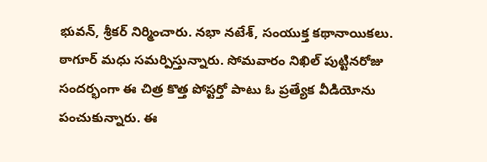భువన్, శ్రీకర్ నిర్మించారు. నభా నటేశ్, సంయుక్త కథానాయికలు. ఠాగూర్ మధు సమర్పిస్తున్నారు. సోమవారం నిఖిల్ పుట్టినరోజు సందర్భంగా ఈ చిత్ర కొత్త పోస్టర్తో పాటు ఓ ప్రత్యేక వీడియోను పంచుకున్నారు. ఈ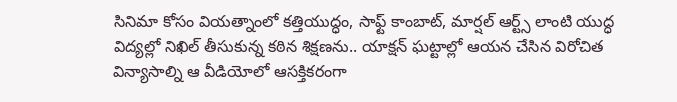సినిమా కోసం వియత్నాంలో కత్తియుద్ధం, సాఫ్ట్ కాంబాట్, మార్షల్ ఆర్ట్స్ లాంటి యుద్ధ విద్యల్లో నిఖిల్ తీసుకున్న కఠిన శిక్షణను.. యాక్షన్ ఘట్టాల్లో ఆయన చేసిన విరోచిత విన్యాసాల్ని ఆ వీడియోలో ఆసక్తికరంగా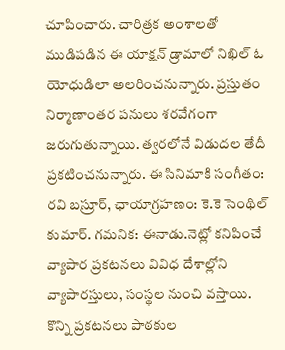చూపించారు. చారిత్రక అంశాలతో ముడిపడిన ఈ యాక్షన్ డ్రామాలో నిఖిల్ ఓ యోధుడిలా అలరించనున్నారు. ప్రస్తుతం నిర్మాణాంతర పనులు శరవేగంగా జరుగుతున్నాయి. త్వరలోనే విడుదల తేదీ ప్రకటించనున్నారు. ఈ సినిమాకి సంగీతం: రవి బస్రూర్, ఛాయాగ్రహణం: కె.కె సెంథిల్ కుమార్. గమనిక: ఈనాడు.నెట్లో కనిపించే వ్యాపార ప్రకటనలు వివిధ దేశాల్లోని వ్యాపారస్తులు, సంస్థల నుంచి వస్తాయి. కొన్ని ప్రకటనలు పాఠకుల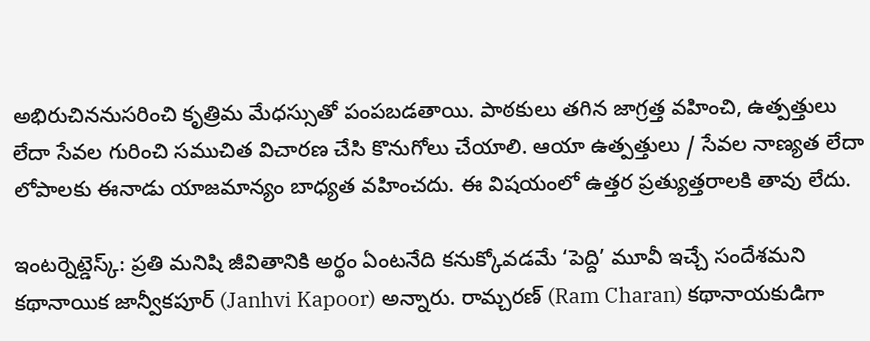అభిరుచిననుసరించి కృత్రిమ మేధస్సుతో పంపబడతాయి. పాఠకులు తగిన జాగ్రత్త వహించి, ఉత్పత్తులు లేదా సేవల గురించి సముచిత విచారణ చేసి కొనుగోలు చేయాలి. ఆయా ఉత్పత్తులు / సేవల నాణ్యత లేదా లోపాలకు ఈనాడు యాజమాన్యం బాధ్యత వహించదు. ఈ విషయంలో ఉత్తర ప్రత్యుత్తరాలకి తావు లేదు.

ఇంటర్నెట్డెస్క్: ప్రతి మనిషి జీవితానికి అర్థం ఏంటనేది కనుక్కోవడమే ‘పెద్ది’ మూవీ ఇచ్చే సందేశమని కథానాయిక జాన్వీకపూర్ (Janhvi Kapoor) అన్నారు. రామ్చరణ్ (Ram Charan) కథానాయకుడిగా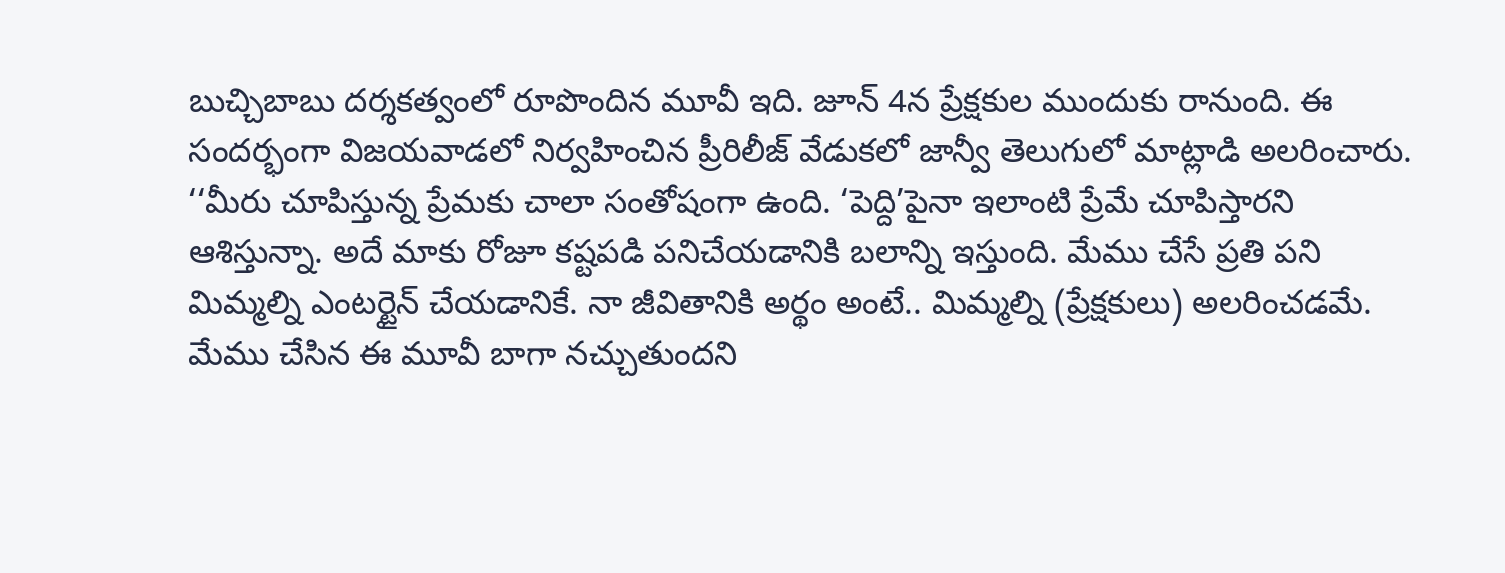బుచ్చిబాబు దర్శకత్వంలో రూపొందిన మూవీ ఇది. జూన్ 4న ప్రేక్షకుల ముందుకు రానుంది. ఈ సందర్భంగా విజయవాడలో నిర్వహించిన ప్రీరిలీజ్ వేడుకలో జాన్వీ తెలుగులో మాట్లాడి అలరించారు. ‘‘మీరు చూపిస్తున్న ప్రేమకు చాలా సంతోషంగా ఉంది. ‘పెద్ది’పైనా ఇలాంటి ప్రేమే చూపిస్తారని ఆశిస్తున్నా. అదే మాకు రోజూ కష్టపడి పనిచేయడానికి బలాన్ని ఇస్తుంది. మేము చేసే ప్రతి పని మిమ్మల్ని ఎంటర్టైన్ చేయడానికే. నా జీవితానికి అర్థం అంటే.. మిమ్మల్ని (ప్రేక్షకులు) అలరించడమే. మేము చేసిన ఈ మూవీ బాగా నచ్చుతుందని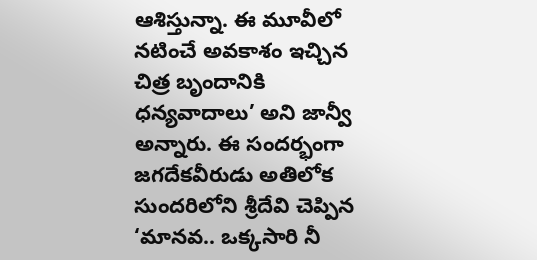ఆశిస్తున్నా. ఈ మూవీలో నటించే అవకాశం ఇచ్చిన చిత్ర బృందానికి ధన్యవాదాలు’ అని జాన్వీ అన్నారు. ఈ సందర్భంగా జగదేకవీరుడు అతిలోక సుందరిలోని శ్రీదేవి చెప్పిన ‘మానవ.. ఒక్కసారి నీ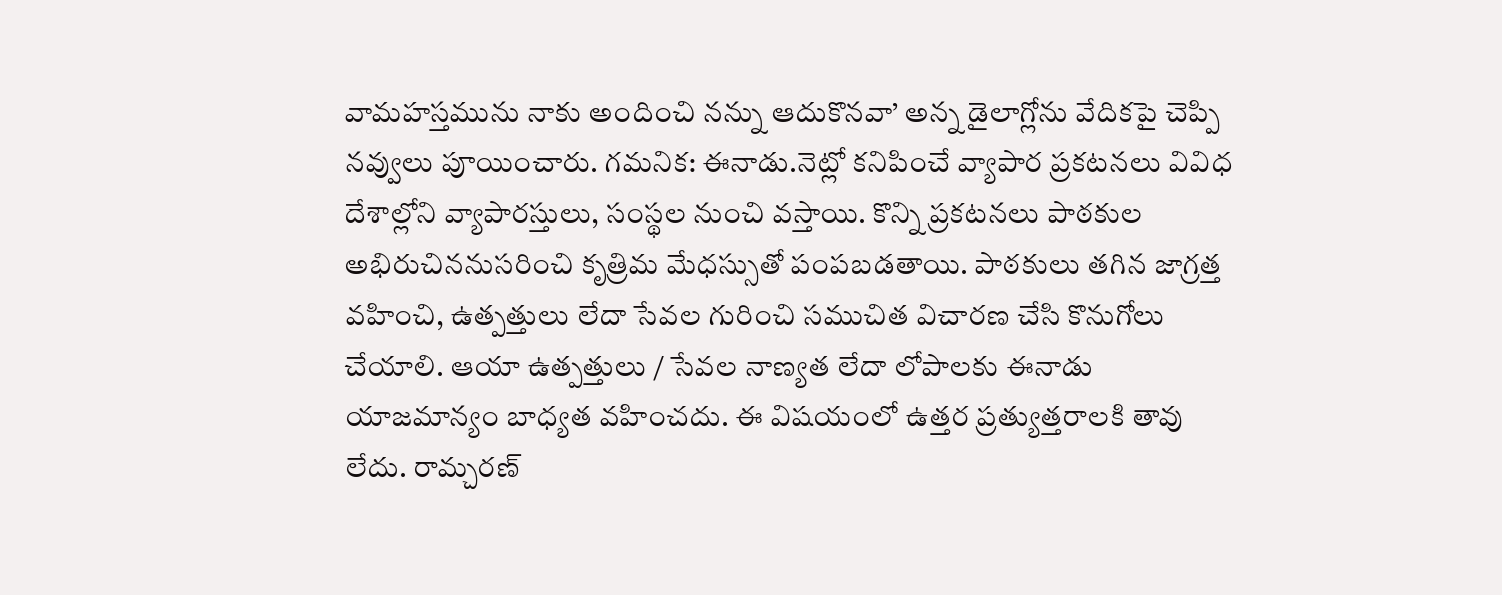వామహస్తమును నాకు అందించి నన్ను ఆదుకొనవా’ అన్న డైలాగ్లోను వేదికపై చెప్పి నవ్వులు పూయించారు. గమనిక: ఈనాడు.నెట్లో కనిపించే వ్యాపార ప్రకటనలు వివిధ దేశాల్లోని వ్యాపారస్తులు, సంస్థల నుంచి వస్తాయి. కొన్ని ప్రకటనలు పాఠకుల అభిరుచిననుసరించి కృత్రిమ మేధస్సుతో పంపబడతాయి. పాఠకులు తగిన జాగ్రత్త వహించి, ఉత్పత్తులు లేదా సేవల గురించి సముచిత విచారణ చేసి కొనుగోలు చేయాలి. ఆయా ఉత్పత్తులు / సేవల నాణ్యత లేదా లోపాలకు ఈనాడు యాజమాన్యం బాధ్యత వహించదు. ఈ విషయంలో ఉత్తర ప్రత్యుత్తరాలకి తావు లేదు. రామ్చరణ్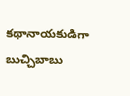కథానాయకుడిగా బుచ్చిబాబు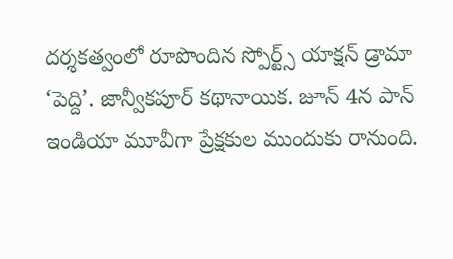దర్శకత్వంలో రూపొందిన స్పోర్ట్స్ యాక్షన్ డ్రామా ‘పెద్ది’. జాన్వీకపూర్ కథానాయిక. జూన్ 4న పాన్ ఇండియా మూవీగా ప్రేక్షకుల ముందుకు రానుంది.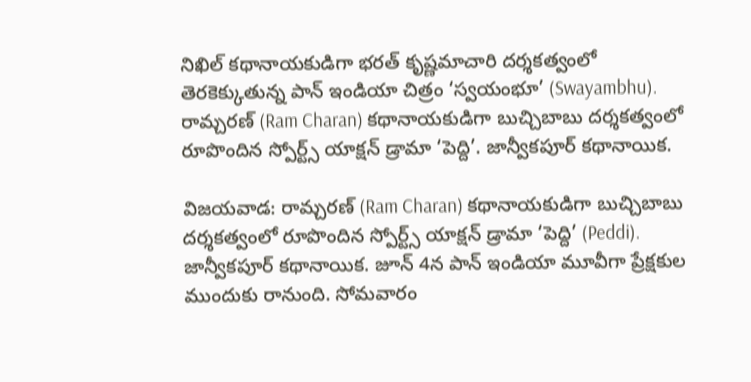నిఖిల్ కథానాయకుడిగా భరత్ కృష్ణమాచారి దర్శకత్వంలో తెరకెక్కుతున్న పాన్ ఇండియా చిత్రం ‘స్వయంభూ’ (Swayambhu). రామ్చరణ్ (Ram Charan) కథానాయకుడిగా బుచ్చిబాబు దర్శకత్వంలో రూపొందిన స్పోర్ట్స్ యాక్షన్ డ్రామా ‘పెద్ది’. జాన్వీకపూర్ కథానాయిక.

విజయవాడ: రామ్చరణ్ (Ram Charan) కథానాయకుడిగా బుచ్చిబాబు దర్శకత్వంలో రూపొందిన స్పోర్ట్స్ యాక్షన్ డ్రామా ‘పెద్ది’ (Peddi). జాన్వీకపూర్ కథానాయిక. జూన్ 4న పాన్ ఇండియా మూవీగా ప్రేక్షకుల ముందుకు రానుంది. సోమవారం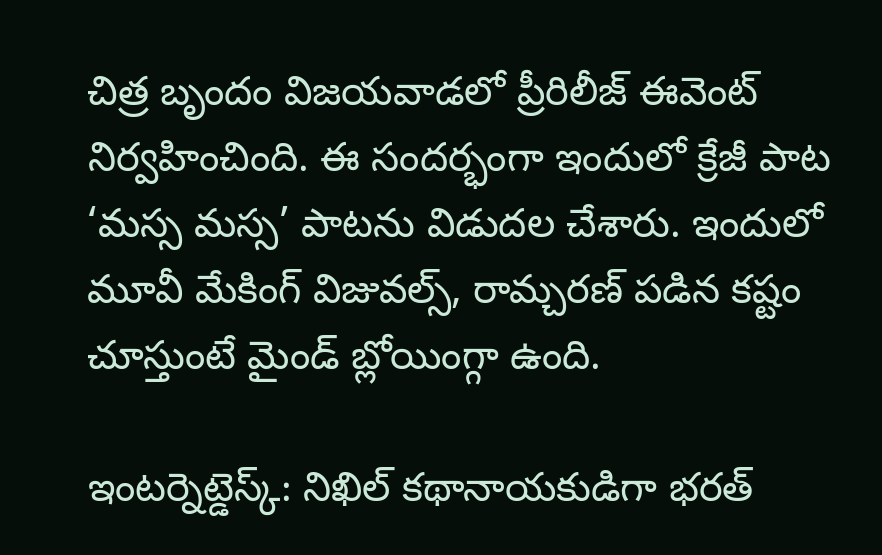చిత్ర బృందం విజయవాడలో ప్రీరిలీజ్ ఈవెంట్ నిర్వహించింది. ఈ సందర్భంగా ఇందులో క్రేజీ పాట ‘మస్స మస్స’ పాటను విడుదల చేశారు. ఇందులో మూవీ మేకింగ్ విజువల్స్, రామ్చరణ్ పడిన కష్టం చూస్తుంటే మైండ్ బ్లోయింగ్గా ఉంది.

ఇంటర్నెట్డెస్క్: నిఖిల్ కథానాయకుడిగా భరత్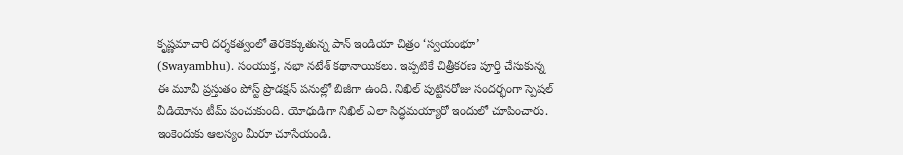కృష్ణమాచారి దర్శకత్వంలో తెరకెక్కుతున్న పాన్ ఇండియా చిత్రం ‘స్వయంభూ’ (Swayambhu). సంయుక్త, నభా నటేశ్ కథానాయికలు. ఇప్పటికే చిత్రీకరణ పూర్తి చేసుకున్న ఈ మూవీ ప్రస్తుతం పోస్ట్ ప్రొడక్షన్ పనుల్లో బిజీగా ఉంది. నిఖిల్ పుట్టినరోజు సందర్భంగా స్పెషల్ వీడియోను టీమ్ పంచుకుంది. యోధుడిగా నిఖిల్ ఎలా సిద్ధమయ్యారో ఇందులో చూపించారు. ఇంకెందుకు ఆలస్యం మీరూ చూసేయండి.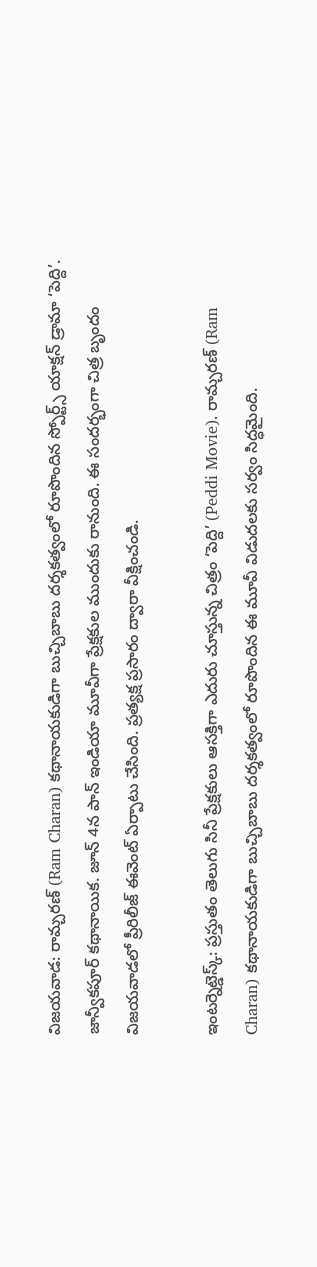విజయవాడ: రామ్చరణ్ (Ram Charan) కథానాయకుడిగా బుచ్చిబాబు దర్శకత్వంలో రూపొందిన స్పోర్ట్స్ యాక్షన్ డ్రామా ‘పెద్ది’. జాన్వీకపూర్ కథానాయిక. జూన్ 4న పాన్ ఇండియా మూవీగా ప్రేక్షకుల ముందుకు రానుంది. ఈ సందర్భంగా చిత్ర బృందం విజయవాడలో ప్రీరిలీజ్ ఈవెంట్ ఏర్పాటు చేసింది. ప్రత్యక్ష ప్రసారం ద్వారా వీక్షించండి.

ఇంటర్నెట్డెస్క్: ప్రస్తుతం తెలుగు సినీ ప్రేక్షకులు ఆసక్తిగా ఎదురు చూస్తున్న చిత్రం ‘పెద్ది’ (Peddi Movie). రామ్చరణ్ (Ram Charan) కథానాయకుడిగా బుచ్చిబాబు దర్శకత్వంలో రూపొందిన ఈ మూవీ విడుదలకు సర్వం సిద్ధమైంది.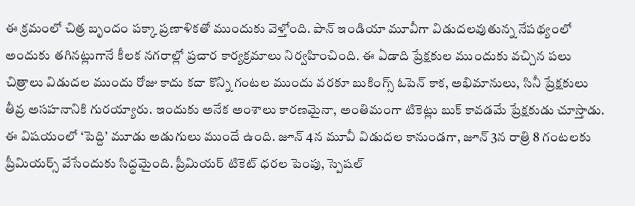ఈ క్రమంలో చిత్ర బృందం పక్కా ప్రణాళికతో ముందుకు వెళ్తోంది. పాన్ ఇండియా మూవీగా విడుదలవుతున్న నేపథ్యంలో అందుకు తగినట్లుగానే కీలక నగరాల్లో ప్రచార కార్యక్రమాలు నిర్వహించింది. ఈ ఏడాది ప్రేక్షకుల ముందుకు వచ్చిన పలు చిత్రాలు విడుదల ముందు రోజు కాదు కదా కొన్ని గంటల ముందు వరకూ బుకింగ్స్ ఓపెన్ కాక, అభిమానులు, సినీ ప్రేక్షకులు తీవ్ర అసహనానికి గురయ్యారు. ఇందుకు అనేక అంశాలు కారణమైనా, అంతిమంగా టికెట్లు బుక్ కావడమే ప్రేక్షకుడు చూస్తాడు. ఈ విషయంలో ‘పెద్ది’ మూడు అడుగులు ముందే ఉంది. జూన్ 4న మూవీ విడుదల కానుండగా, జూన్ 3న రాత్రి 8 గంటలకు ప్రీమియర్స్ వేసేందుకు సిద్ధమైంది. ప్రీమియర్ టికెట్ ధరల పెంపు, స్పెషల్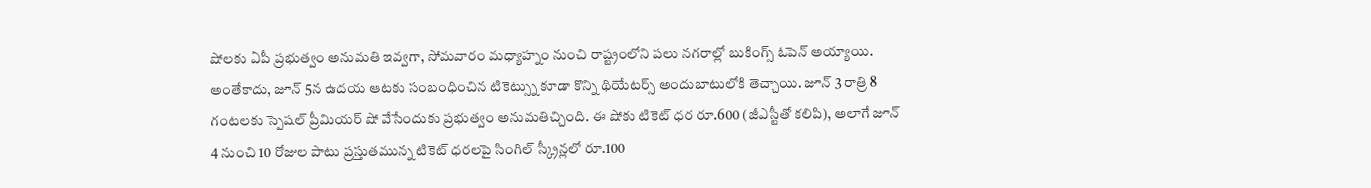షోలకు ఏపీ ప్రభుత్వం అనుమతి ఇవ్వగా, సోమవారం మధ్యాహ్నం నుంచి రాష్ట్రంలోని పలు నగరాల్లో బుకింగ్స్ ఓపెన్ అయ్యాయి. అంతేకాదు, జూన్ 5న ఉదయ ఆటకు సంబంధించిన టికెట్స్ను కూడా కొన్ని థియేటర్స్ అందుబాటులోకి తెచ్చాయి. జూన్ 3 రాత్రి 8 గంటలకు స్పెషల్ ప్రీమియర్ షో వేసేందుకు ప్రభుత్వం అనుమతిచ్చింది. ఈ షోకు టికెట్ ధర రూ.600 (జీఎస్టీతో కలిపి), అలాగే జూన్ 4 నుంచి 10 రోజుల పాటు ప్రస్తుతమున్న టికెట్ ధరలపై సింగిల్ స్క్రీన్లలో రూ.100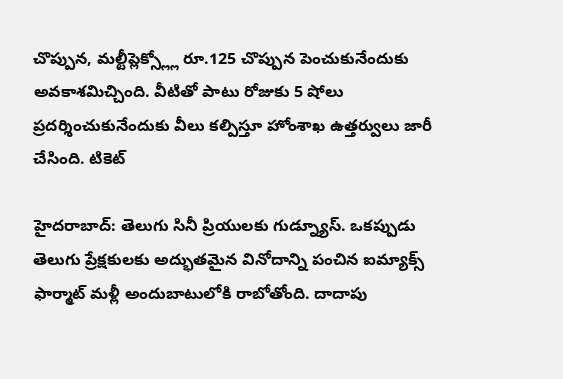చొప్పున, మల్టీప్లెక్స్ల్లో రూ.125 చొప్పున పెంచుకునేందుకు అవకాశమిచ్చింది. వీటితో పాటు రోజుకు 5 షోలు ప్రదర్శించుకునేందుకు వీలు కల్పిస్తూ హోంశాఖ ఉత్తర్వులు జారీ చేసింది. టికెట్

హైదరాబాద్: తెలుగు సినీ ప్రియులకు గుడ్న్యూస్. ఒకప్పుడు తెలుగు ప్రేక్షకులకు అద్భుతమైన వినోదాన్ని పంచిన ఐమ్యాక్స్ ఫార్మాట్ మళ్లీ అందుబాటులోకి రాబోతోంది. దాదాపు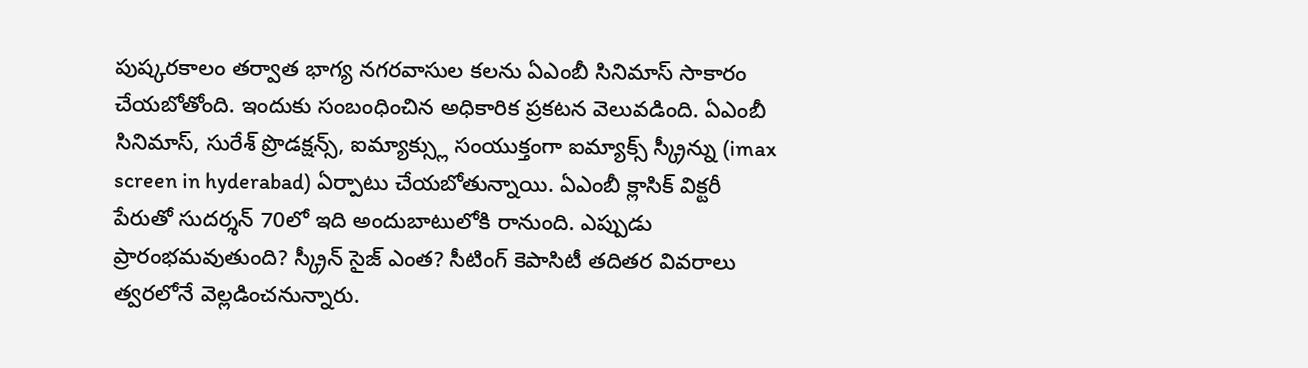పుష్కరకాలం తర్వాత భాగ్య నగరవాసుల కలను ఏఎంబీ సినిమాస్ సాకారం చేయబోతోంది. ఇందుకు సంబంధించిన అధికారిక ప్రకటన వెలువడింది. ఏఎంబీ సినిమాస్, సురేశ్ ప్రొడక్షన్స్, ఐమ్యాక్స్లు సంయుక్తంగా ఐమ్యాక్స్ స్క్రీన్ను (imax screen in hyderabad) ఏర్పాటు చేయబోతున్నాయి. ఏఎంబీ క్లాసిక్ విక్టరీ పేరుతో సుదర్శన్ 70లో ఇది అందుబాటులోకి రానుంది. ఎప్పుడు ప్రారంభమవుతుంది? స్క్రీన్ సైజ్ ఎంత? సీటింగ్ కెపాసిటీ తదితర వివరాలు త్వరలోనే వెల్లడించనున్నారు.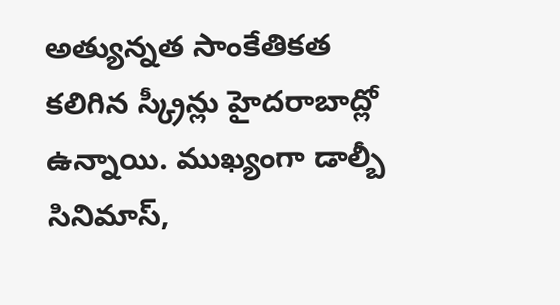అత్యున్నత సాంకేతికత కలిగిన స్క్రీన్లు హైదరాబాద్లో ఉన్నాయి. ముఖ్యంగా డాల్బీ సినిమాస్,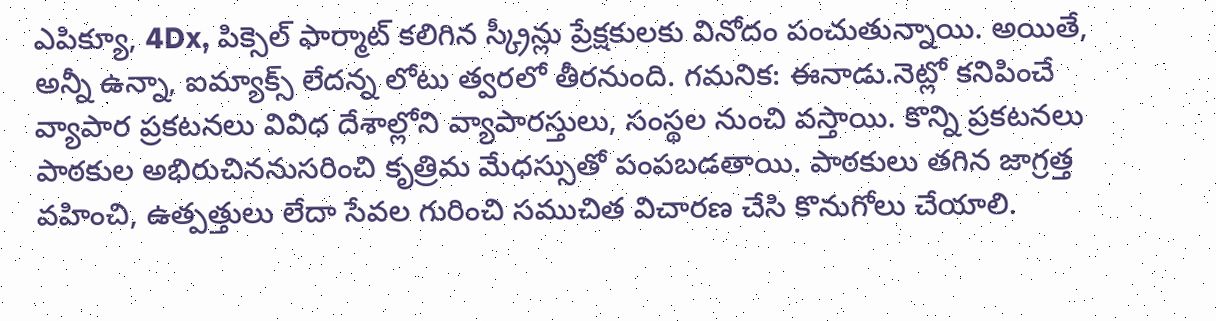ఎపిక్యూ, 4Dx, పిక్సెల్ ఫార్మాట్ కలిగిన స్క్రీన్లు ప్రేక్షకులకు వినోదం పంచుతున్నాయి. అయితే, అన్నీ ఉన్నా, ఐమ్యాక్స్ లేదన్న లోటు త్వరలో తీరనుంది. గమనిక: ఈనాడు.నెట్లో కనిపించే వ్యాపార ప్రకటనలు వివిధ దేశాల్లోని వ్యాపారస్తులు, సంస్థల నుంచి వస్తాయి. కొన్ని ప్రకటనలు పాఠకుల అభిరుచిననుసరించి కృత్రిమ మేధస్సుతో పంపబడతాయి. పాఠకులు తగిన జాగ్రత్త వహించి, ఉత్పత్తులు లేదా సేవల గురించి సముచిత విచారణ చేసి కొనుగోలు చేయాలి.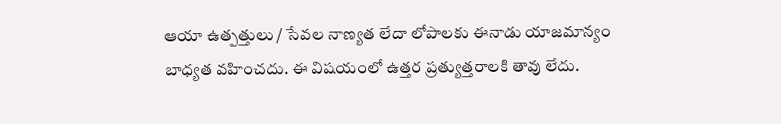ఆయా ఉత్పత్తులు / సేవల నాణ్యత లేదా లోపాలకు ఈనాడు యాజమాన్యం బాధ్యత వహించదు. ఈ విషయంలో ఉత్తర ప్రత్యుత్తరాలకి తావు లేదు.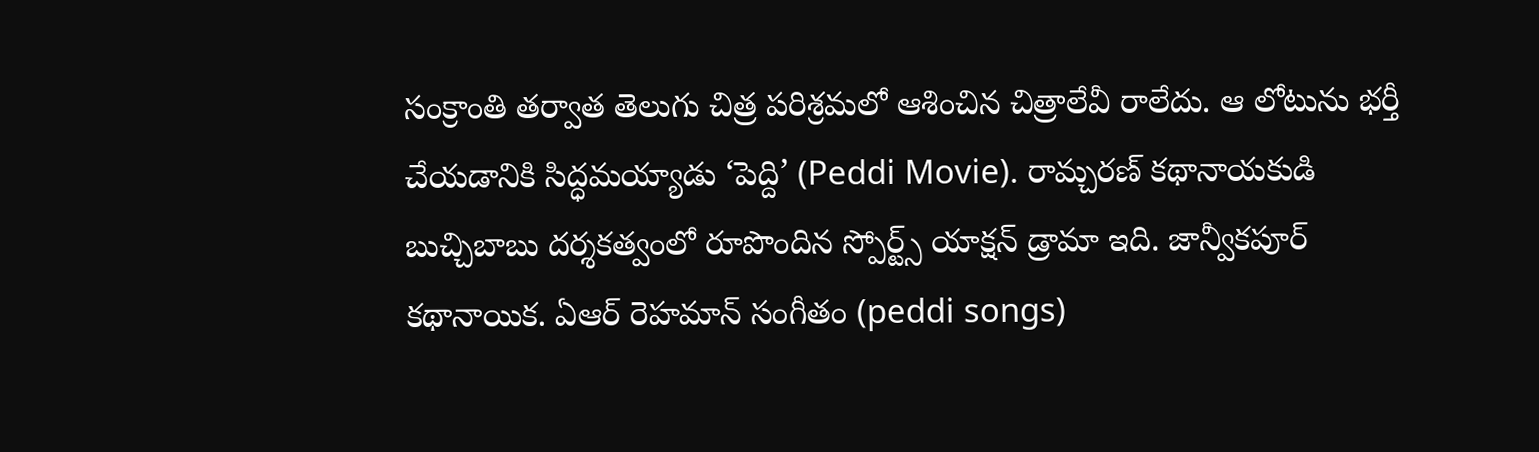సంక్రాంతి తర్వాత తెలుగు చిత్ర పరిశ్రమలో ఆశించిన చిత్రాలేవీ రాలేదు. ఆ లోటును భర్తీ చేయడానికి సిద్ధమయ్యాడు ‘పెద్ది’ (Peddi Movie). రామ్చరణ్ కథానాయకుడి బుచ్చిబాబు దర్శకత్వంలో రూపొందిన స్పోర్ట్స్ యాక్షన్ డ్రామా ఇది. జాన్వీకపూర్ కథానాయిక. ఏఆర్ రెహమాన్ సంగీతం (peddi songs)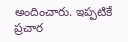అందించారు. ఇప్పటికే ప్రచార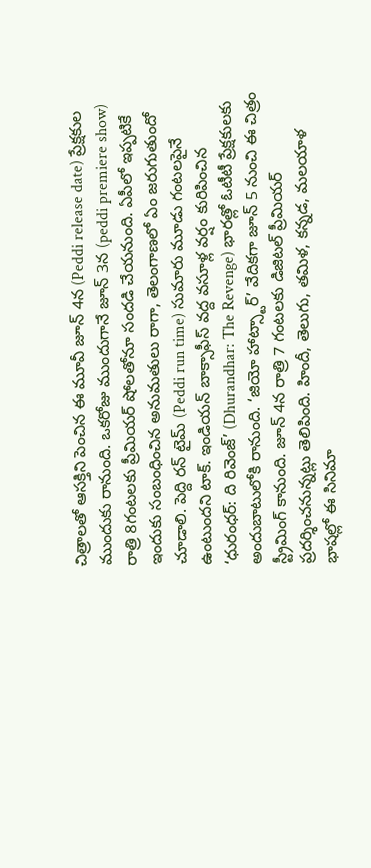చిత్రాలతో ఆసక్తిని పెంచిన ఈ మూవీ జూన్ 4న (Peddi release date) ప్రేక్షకుల ముందుకు రానుంది. ఒకరోజు ముందుగానే జూన్ 3న (peddi premiere show) రాత్రి 8గంటలకు ప్రీమియర్ షోలతోనూ సందడి చేయనుంది. ఏపీలో ఇప్పటికే ఇందుకు సంబంధించిన అనుమతులు రాగా, తెలంగాణలో ఏం జరుగుతుందో చూడాలి. పెద్ది రన్ టైమ్ (Peddi run time) సుమారు మూడు గంటలపైనే ఉంటుందని టాక్. ఇండియన్ బాక్సాఫీస్ వద్ద వసూళ్ల వర్షం కురిపించిన ‘ధురంధర్: ది రివెంజ్’ (Dhurandhar: The Revenge) భారత్లో ఓటీటీ ప్రేక్షకులకు అందుబాటులోకి రానుంది. ‘జియో హాట్స్టార్’ వేదికగా జూన్ 5 నుంచి ఈ చిత్రం స్ట్రీమింగ్ కానుంది. జూన్ 4న రాత్రి 7 గంటలకు డిజిటల్ ప్రీమియర్ ప్రదర్శించనున్నట్లు తెలిపింది. హిందీ, తెలుగు, తమిళ, కన్నడ, మలయాళ భాషల్లో ఈ సినిమా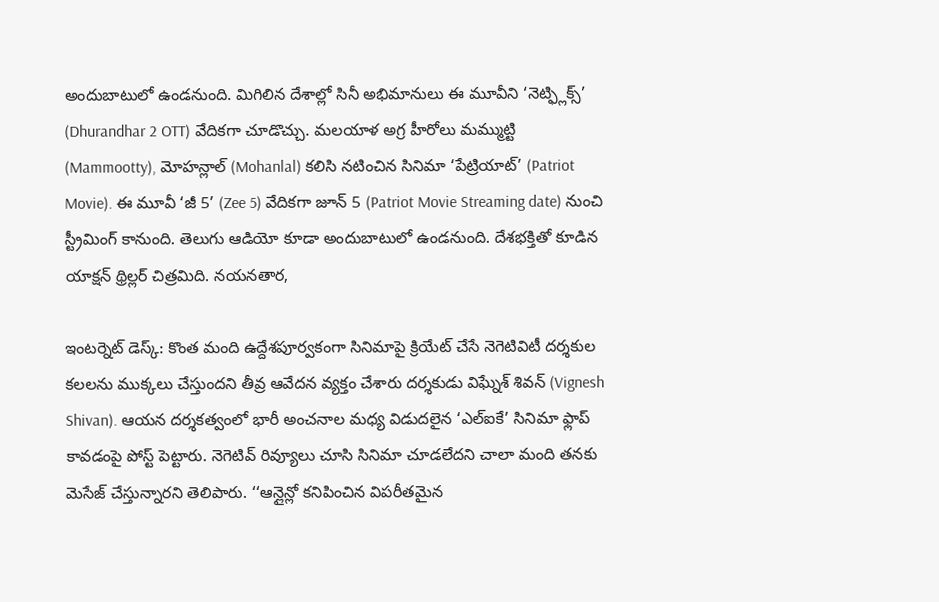అందుబాటులో ఉండనుంది. మిగిలిన దేశాల్లో సినీ అభిమానులు ఈ మూవీని ‘నెట్ఫ్లిక్స్’ (Dhurandhar 2 OTT) వేదికగా చూడొచ్చు. మలయాళ అగ్ర హీరోలు మమ్ముట్టి (Mammootty), మోహన్లాల్ (Mohanlal) కలిసి నటించిన సినిమా ‘పేట్రియాట్’ (Patriot Movie). ఈ మూవీ ‘జీ 5’ (Zee 5) వేదికగా జూన్ 5 (Patriot Movie Streaming date) నుంచి స్ట్రీమింగ్ కానుంది. తెలుగు ఆడియో కూడా అందుబాటులో ఉండనుంది. దేశభక్తితో కూడిన యాక్షన్ థ్రిల్లర్ చిత్రమిది. నయనతార,

ఇంటర్నెట్ డెస్క్: కొంత మంది ఉద్దేశపూర్వకంగా సినిమాపై క్రియేట్ చేసే నెగెటివిటీ దర్శకుల కలలను ముక్కలు చేస్తుందని తీవ్ర ఆవేదన వ్యక్తం చేశారు దర్శకుడు విఘ్నేశ్ శివన్ (Vignesh Shivan). ఆయన దర్శకత్వంలో భారీ అంచనాల మధ్య విడుదలైన ‘ఎల్ఐకే’ సినిమా ఫ్లాప్ కావడంపై పోస్ట్ పెట్టారు. నెగెటివ్ రివ్యూలు చూసి సినిమా చూడలేదని చాలా మంది తనకు మెసేజ్ చేస్తున్నారని తెలిపారు. ‘‘ఆన్లైన్లో కనిపించిన విపరీతమైన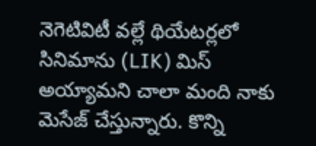నెగెటివిటీ వల్లే థియేటర్లలో సినిమాను (LIK) మిస్ అయ్యామని చాలా మంది నాకు మెసేజ్ చేస్తున్నారు. కొన్ని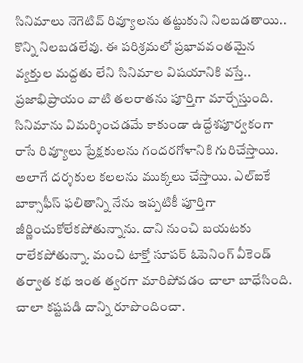సినిమాలు నెగెటివ్ రివ్యూలను తట్టుకుని నిలబడతాయి.. కొన్ని నిలబడలేవు. ఈ పరిశ్రమలో ప్రభావవంతమైన వ్యక్తుల మద్దతు లేని సినిమాల విషయానికి వస్తే.. ప్రజాభిప్రాయం వాటి తలరాతను పూర్తిగా మార్చేస్తుంది. సినిమాను విమర్శించడమే కాకుండా ఉద్దేశపూర్వకంగా రాసే రివ్యూలు ప్రేక్షకులను గందరగోళానికి గురిచేస్తాయి. అలాగే దర్శకుల కలలను ముక్కలు చేస్తాయి. ఎల్ఐకే బాక్సాఫీస్ ఫలితాన్ని నేను ఇప్పటికీ పూర్తిగా జీర్ణించుకోలేకపోతున్నాను. దాని నుంచి బయటకు రాలేకపోతున్నా. మంచి టాక్తో సూపర్ ఓపెనింగ్ వీకెండ్ తర్వాత కథ ఇంత త్వరగా మారిపోవడం చాలా బాధేసింది. చాలా కష్టపడి దాన్ని రూపొందించా.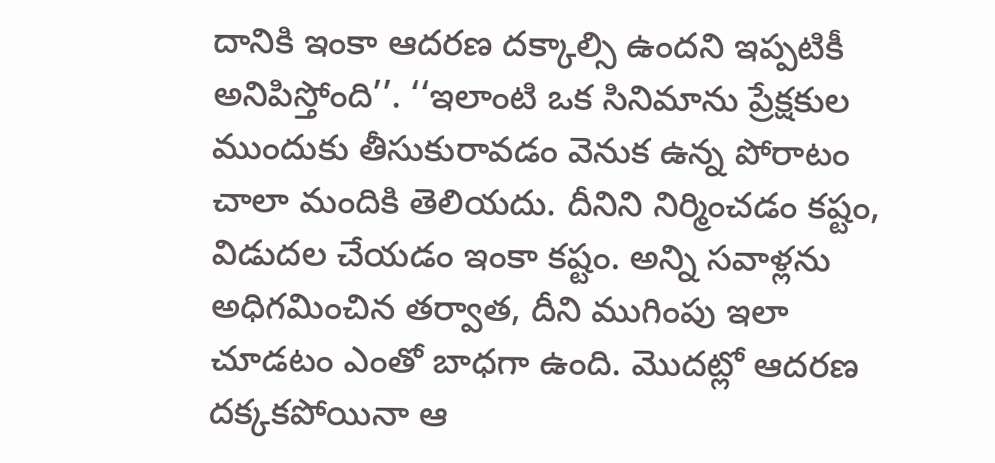దానికి ఇంకా ఆదరణ దక్కాల్సి ఉందని ఇప్పటికీ అనిపిస్తోంది’’. ‘‘ఇలాంటి ఒక సినిమాను ప్రేక్షకుల ముందుకు తీసుకురావడం వెనుక ఉన్న పోరాటం చాలా మందికి తెలియదు. దీనిని నిర్మించడం కష్టం, విడుదల చేయడం ఇంకా కష్టం. అన్ని సవాళ్లను అధిగమించిన తర్వాత, దీని ముగింపు ఇలా చూడటం ఎంతో బాధగా ఉంది. మొదట్లో ఆదరణ దక్కకపోయినా ఆ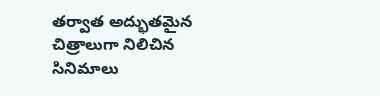తర్వాత అద్భుతమైన చిత్రాలుగా నిలిచిన సినిమాలు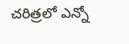చరిత్రలో ఎన్నో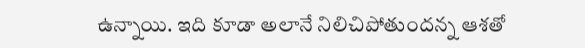ఉన్నాయి. ఇది కూడా అలానే నిలిచిపోతుందన్న ఆశతో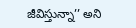జీవిస్తున్నా’’ అని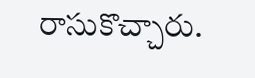రాసుకొచ్చారు.